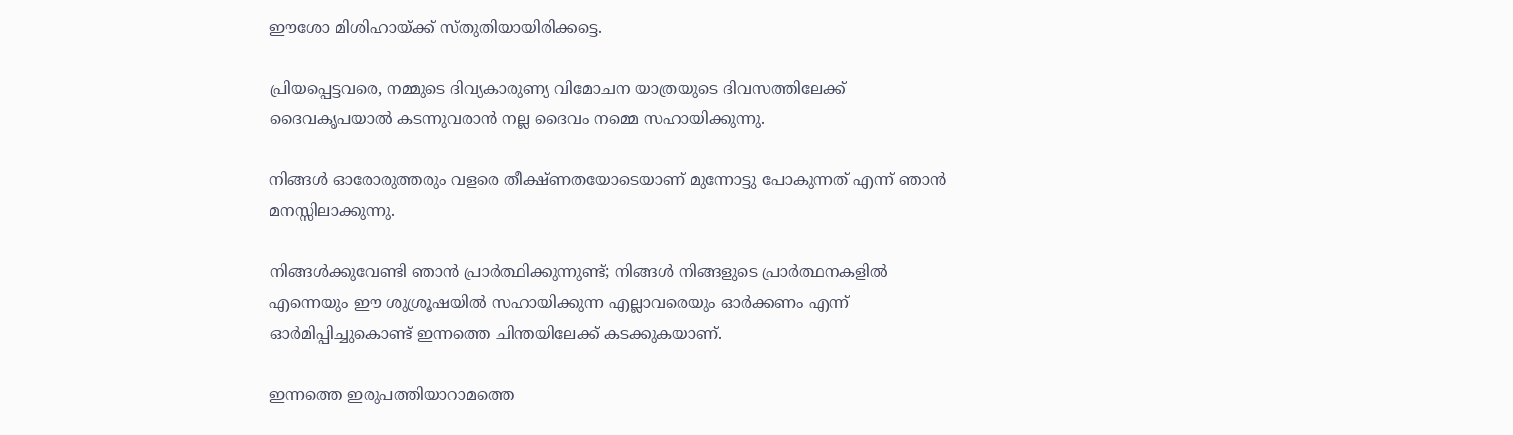ഈശോ മിശിഹായ്ക്ക് സ്തുതിയായിരിക്കട്ടെ.

പ്രിയപ്പെട്ടവരെ, നമ്മുടെ ദിവ്യകാരുണ്യ വിമോചന യാത്രയുടെ ദിവസത്തിലേക്ക് ദൈവകൃപയാൽ കടന്നുവരാൻ നല്ല ദൈവം നമ്മെ സഹായിക്കുന്നു.

നിങ്ങൾ ഓരോരുത്തരും വളരെ തീക്ഷ്ണതയോടെയാണ് മുന്നോട്ടു പോകുന്നത് എന്ന് ഞാൻ മനസ്സിലാക്കുന്നു.

നിങ്ങൾക്കുവേണ്ടി ഞാൻ പ്രാർത്ഥിക്കുന്നുണ്ട്; നിങ്ങൾ നിങ്ങളുടെ പ്രാർത്ഥനകളിൽ എന്നെയും ഈ ശുശ്രൂഷയിൽ സഹായിക്കുന്ന എല്ലാവരെയും ഓർക്കണം എന്ന് ഓർമിപ്പിച്ചുകൊണ്ട് ഇന്നത്തെ ചിന്തയിലേക്ക് കടക്കുകയാണ്.

ഇന്നത്തെ ഇരുപത്തിയാറാമത്തെ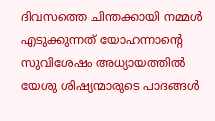ദിവസത്തെ ചിന്തക്കായി നമ്മൾ എടുക്കുന്നത് യോഹന്നാന്റെ സുവിശേഷം അധ്യായത്തിൽ യേശു ശിഷ്യന്മാരുടെ പാദങ്ങൾ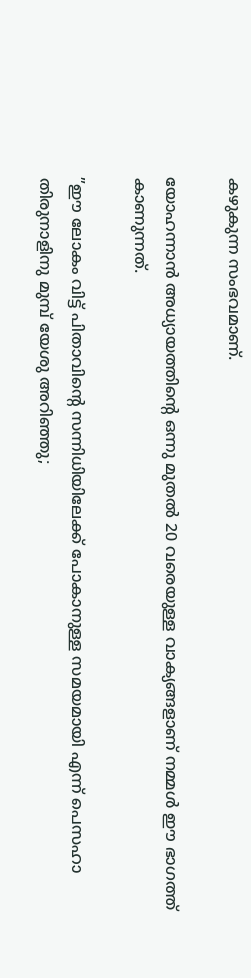കഴുകുന്ന സംഭവമാണ്.

യോഹന്നാൻ അധ്യായത്തിന്റെ ഒന്നു മുതൽ 20 വരെയുള്ള വാക്യങ്ങളാണ് നമ്മൾ ഈ ഭാഗത്ത് കാണുന്നത്.

”ഈ ലോകം വിട്ട് പിതാവിന്റെ സന്നിധിയിലേക്ക് പോകാനുള്ള സമയമായി എന്ന് പെസഹാ തിരുനാളിനു മുമ്പ് യേശു അറിഞ്ഞു;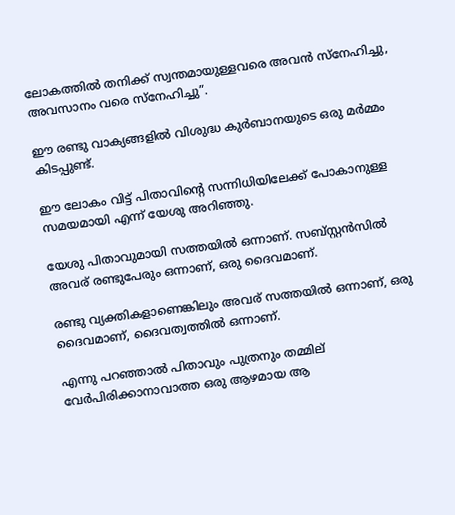ലോകത്തിൽ തനിക്ക് സ്വന്തമായുള്ളവരെ അവൻ സ്നേഹിച്ചു, അവസാനം വരെ സ്നേഹിച്ചു”.

ഈ രണ്ടു വാക്യങ്ങളിൽ വിശുദ്ധ കുർബാനയുടെ ഒരു മർമ്മം കിടപ്പുണ്ട്.

ഈ ലോകം വിട്ട് പിതാവിന്റെ സന്നിധിയിലേക്ക് പോകാനുള്ള സമയമായി എന്ന് യേശു അറിഞ്ഞു.

യേശു പിതാവുമായി സത്തയിൽ ഒന്നാണ്. സബ്സ്റ്റൻസിൽ അവര് രണ്ടുപേരും ഒന്നാണ്, ഒരു ദൈവമാണ്.

രണ്ടു വ്യക്തികളാണെങ്കിലും അവര് സത്തയിൽ ഒന്നാണ്, ഒരു ദൈവമാണ്, ദൈവത്വത്തിൽ ഒന്നാണ്.

എന്നു പറഞ്ഞാൽ പിതാവും പുത്രനും തമ്മില് വേർപിരിക്കാനാവാത്ത ഒരു ആഴമായ ആ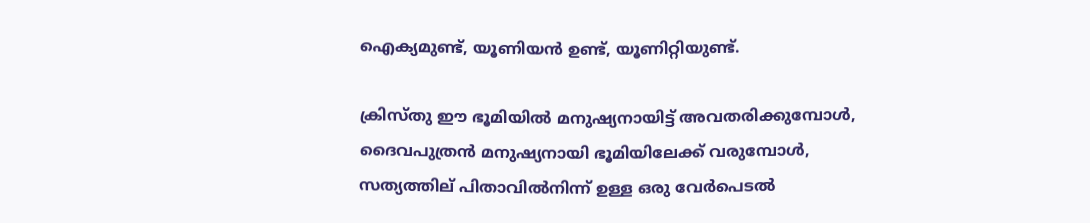ഐക്യമുണ്ട്, യൂണിയൻ ഉണ്ട്, യൂണിറ്റിയുണ്ട്.

ക്രിസ്തു ഈ ഭൂമിയിൽ മനുഷ്യനായിട്ട് അവതരിക്കുമ്പോൾ, ദൈവപുത്രൻ മനുഷ്യനായി ഭൂമിയിലേക്ക് വരുമ്പോൾ, സത്യത്തില് പിതാവിൽനിന്ന് ഉള്ള ഒരു വേർപെടൽ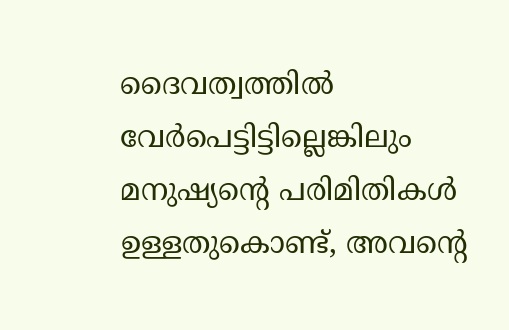ദൈവത്വത്തിൽ വേർപെട്ടിട്ടില്ലെങ്കിലും മനുഷ്യന്റെ പരിമിതികൾ ഉള്ളതുകൊണ്ട്, അവന്റെ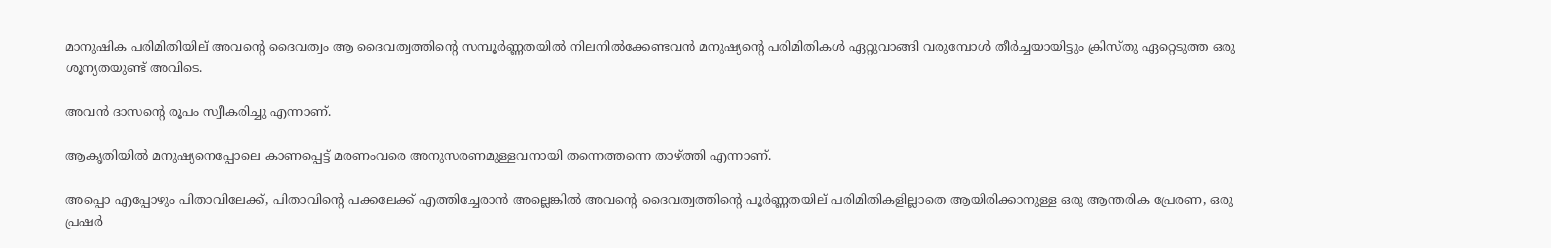മാനുഷിക പരിമിതിയില് അവന്റെ ദൈവത്വം ആ ദൈവത്വത്തിന്റെ സമ്പൂർണ്ണതയിൽ നിലനിൽക്കേണ്ടവൻ മനുഷ്യന്റെ പരിമിതികൾ ഏറ്റുവാങ്ങി വരുമ്പോൾ തീർച്ചയായിട്ടും ക്രിസ്തു ഏറ്റെടുത്ത ഒരു ശൂന്യതയുണ്ട് അവിടെ.

അവൻ ദാസന്റെ രൂപം സ്വീകരിച്ചു എന്നാണ്.

ആകൃതിയിൽ മനുഷ്യനെപ്പോലെ കാണപ്പെട്ട് മരണംവരെ അനുസരണമുള്ളവനായി തന്നെത്തന്നെ താഴ്ത്തി എന്നാണ്.

അപ്പൊ എപ്പോഴും പിതാവിലേക്ക്, പിതാവിന്റെ പക്കലേക്ക് എത്തിച്ചേരാൻ അല്ലെങ്കിൽ അവന്റെ ദൈവത്വത്തിന്റെ പൂർണ്ണതയില് പരിമിതികളില്ലാതെ ആയിരിക്കാനുള്ള ഒരു ആന്തരിക പ്രേരണ, ഒരു പ്രഷർ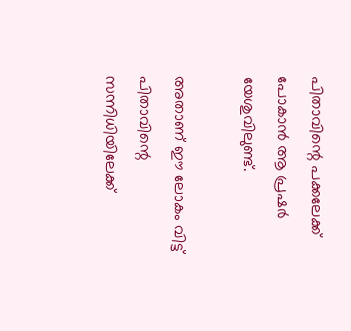പിതാവിന്റെ പക്കലേക്ക് പോകാൻ ആ പ്രഷർ യേശുവിലുണ്ട്.

അതാണ് ഈ ലോകം വിട്ട് പിതാവിന്റെ സന്നിധിയിലേക്ക്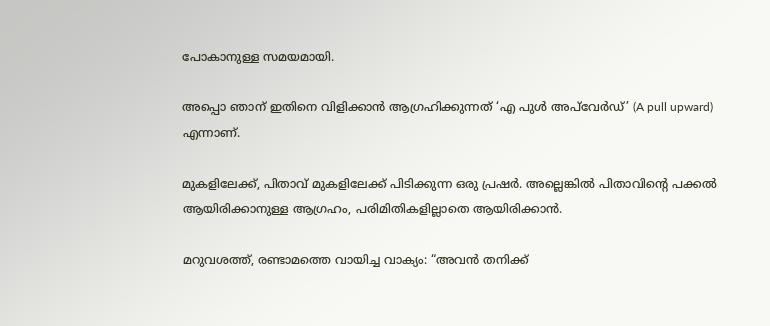പോകാനുള്ള സമയമായി.

അപ്പൊ ഞാന് ഇതിനെ വിളിക്കാൻ ആഗ്രഹിക്കുന്നത് ‘എ പുൾ അപ്‌വേർഡ്’ (A pull upward) എന്നാണ്.

മുകളിലേക്ക്, പിതാവ് മുകളിലേക്ക് പിടിക്കുന്ന ഒരു പ്രഷർ. അല്ലെങ്കിൽ പിതാവിന്റെ പക്കൽ ആയിരിക്കാനുള്ള ആഗ്രഹം, പരിമിതികളില്ലാതെ ആയിരിക്കാൻ.

മറുവശത്ത്, രണ്ടാമത്തെ വായിച്ച വാക്യം: “അവൻ തനിക്ക്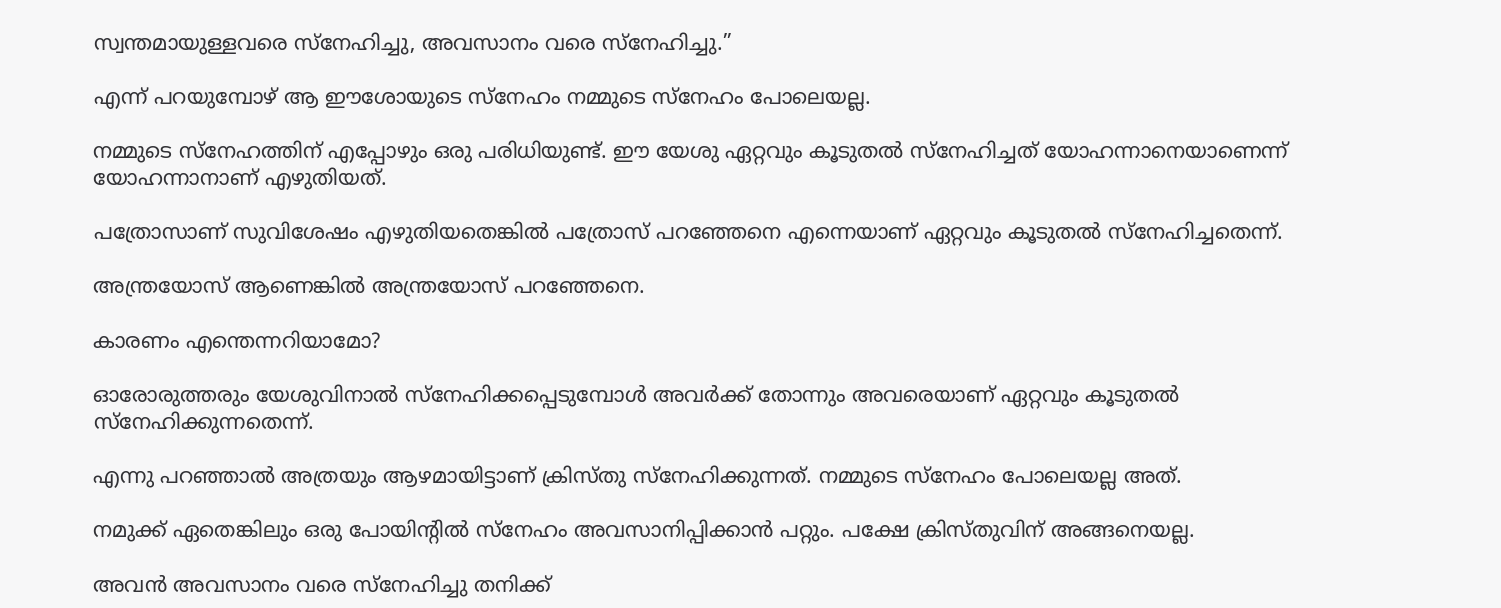സ്വന്തമായുള്ളവരെ സ്നേഹിച്ചു, അവസാനം വരെ സ്നേഹിച്ചു.”

എന്ന് പറയുമ്പോഴ് ആ ഈശോയുടെ സ്നേഹം നമ്മുടെ സ്നേഹം പോലെയല്ല.

നമ്മുടെ സ്നേഹത്തിന് എപ്പോഴും ഒരു പരിധിയുണ്ട്. ഈ യേശു ഏറ്റവും കൂടുതൽ സ്നേഹിച്ചത് യോഹന്നാനെയാണെന്ന് യോഹന്നാനാണ് എഴുതിയത്.

പത്രോസാണ് സുവിശേഷം എഴുതിയതെങ്കിൽ പത്രോസ് പറഞ്ഞേനെ എന്നെയാണ് ഏറ്റവും കൂടുതൽ സ്നേഹിച്ചതെന്ന്.

അന്ത്രയോസ് ആണെങ്കിൽ അന്ത്രയോസ് പറഞ്ഞേനെ.

കാരണം എന്തെന്നറിയാമോ?

ഓരോരുത്തരും യേശുവിനാൽ സ്നേഹിക്കപ്പെടുമ്പോൾ അവർക്ക് തോന്നും അവരെയാണ് ഏറ്റവും കൂടുതൽ സ്നേഹിക്കുന്നതെന്ന്.

എന്നു പറഞ്ഞാൽ അത്രയും ആഴമായിട്ടാണ് ക്രിസ്തു സ്നേഹിക്കുന്നത്. നമ്മുടെ സ്നേഹം പോലെയല്ല അത്.

നമുക്ക് ഏതെങ്കിലും ഒരു പോയിന്റിൽ സ്നേഹം അവസാനിപ്പിക്കാൻ പറ്റും. പക്ഷേ ക്രിസ്തുവിന് അങ്ങനെയല്ല.

അവൻ അവസാനം വരെ സ്നേഹിച്ചു തനിക്ക്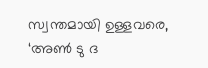സ്വന്തമായി ഉള്ളവരെ, ‘അൺ ടു ദ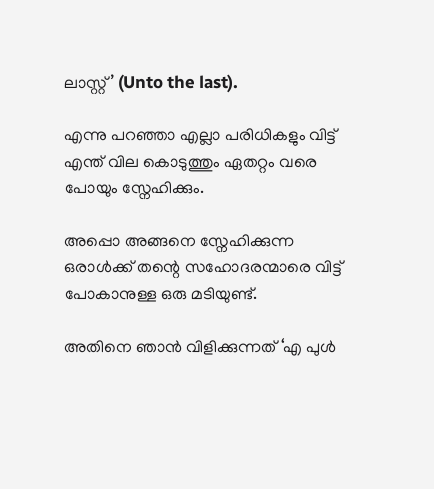ലാസ്റ്റ്’ (Unto the last).

എന്നു പറഞ്ഞാ എല്ലാ പരിധികളും വിട്ട് എന്ത് വില കൊടുത്തും ഏതറ്റം വരെ പോയും സ്നേഹിക്കും.

അപ്പൊ അങ്ങനെ സ്നേഹിക്കുന്ന ഒരാൾക്ക് തന്റെ സഹോദരന്മാരെ വിട്ട് പോകാനുള്ള ഒരു മടിയുണ്ട്.

അതിനെ ഞാൻ വിളിക്കുന്നത് ‘എ പുൾ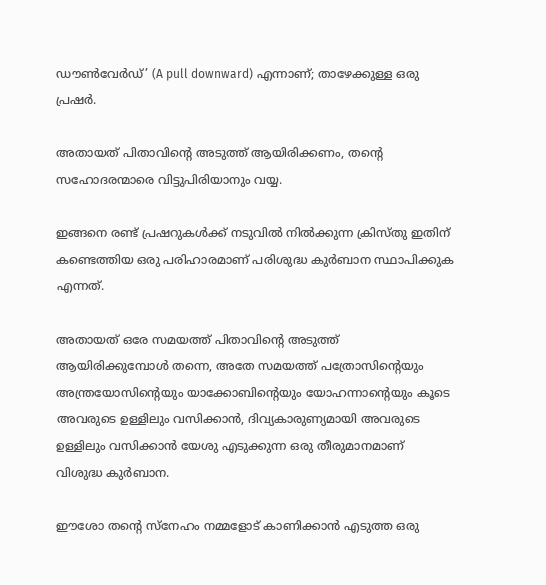ഡൗൺവേർഡ്’ (A pull downward) എന്നാണ്; താഴേക്കുള്ള ഒരു പ്രഷർ.

അതായത് പിതാവിന്റെ അടുത്ത് ആയിരിക്കണം, തന്റെ സഹോദരന്മാരെ വിട്ടുപിരിയാനും വയ്യ.

ഇങ്ങനെ രണ്ട് പ്രഷറുകൾക്ക് നടുവിൽ നിൽക്കുന്ന ക്രിസ്തു ഇതിന് കണ്ടെത്തിയ ഒരു പരിഹാരമാണ് പരിശുദ്ധ കുർബാന സ്ഥാപിക്കുക എന്നത്.

അതായത് ഒരേ സമയത്ത് പിതാവിന്റെ അടുത്ത് ആയിരിക്കുമ്പോൾ തന്നെ, അതേ സമയത്ത് പത്രോസിന്റെയും അന്ത്രയോസിന്റെയും യാക്കോബിന്റെയും യോഹന്നാന്റെയും കൂടെ അവരുടെ ഉള്ളിലും വസിക്കാൻ, ദിവ്യകാരുണ്യമായി അവരുടെ ഉള്ളിലും വസിക്കാൻ യേശു എടുക്കുന്ന ഒരു തീരുമാനമാണ് വിശുദ്ധ കുർബാന.

ഈശോ തന്റെ സ്നേഹം നമ്മളോട് കാണിക്കാൻ എടുത്ത ഒരു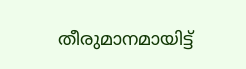തീരുമാനമായിട്ട്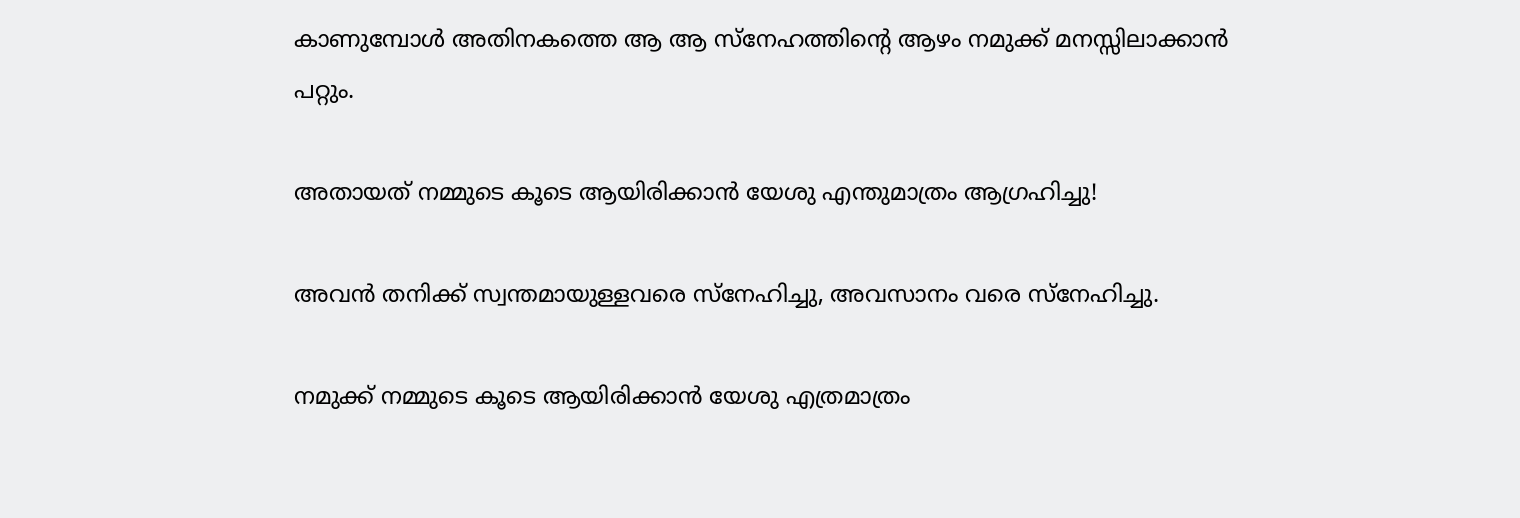കാണുമ്പോൾ അതിനകത്തെ ആ ആ സ്നേഹത്തിന്റെ ആഴം നമുക്ക് മനസ്സിലാക്കാൻ പറ്റും.

അതായത് നമ്മുടെ കൂടെ ആയിരിക്കാൻ യേശു എന്തുമാത്രം ആഗ്രഹിച്ചു!

അവൻ തനിക്ക് സ്വന്തമായുള്ളവരെ സ്നേഹിച്ചു, അവസാനം വരെ സ്നേഹിച്ചു.

നമുക്ക് നമ്മുടെ കൂടെ ആയിരിക്കാൻ യേശു എത്രമാത്രം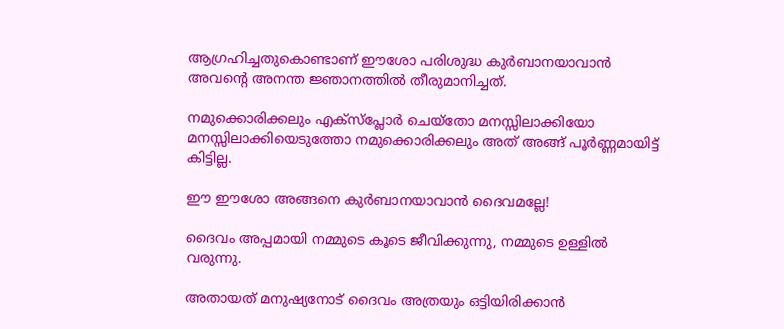ആഗ്രഹിച്ചതുകൊണ്ടാണ് ഈശോ പരിശുദ്ധ കുർബാനയാവാൻ അവന്റെ അനന്ത ജ്ഞാനത്തിൽ തീരുമാനിച്ചത്.

നമുക്കൊരിക്കലും എക്സ്പ്ലോർ ചെയ്തോ മനസ്സിലാക്കിയോ മനസ്സിലാക്കിയെടുത്തോ നമുക്കൊരിക്കലും അത് അങ്ങ് പൂർണ്ണമായിട്ട് കിട്ടില്ല.

ഈ ഈശോ അങ്ങനെ കുർബാനയാവാൻ ദൈവമല്ലേ!

ദൈവം അപ്പമായി നമ്മുടെ കൂടെ ജീവിക്കുന്നു, നമ്മുടെ ഉള്ളിൽ വരുന്നു.

അതായത് മനുഷ്യനോട് ദൈവം അത്രയും ഒട്ടിയിരിക്കാൻ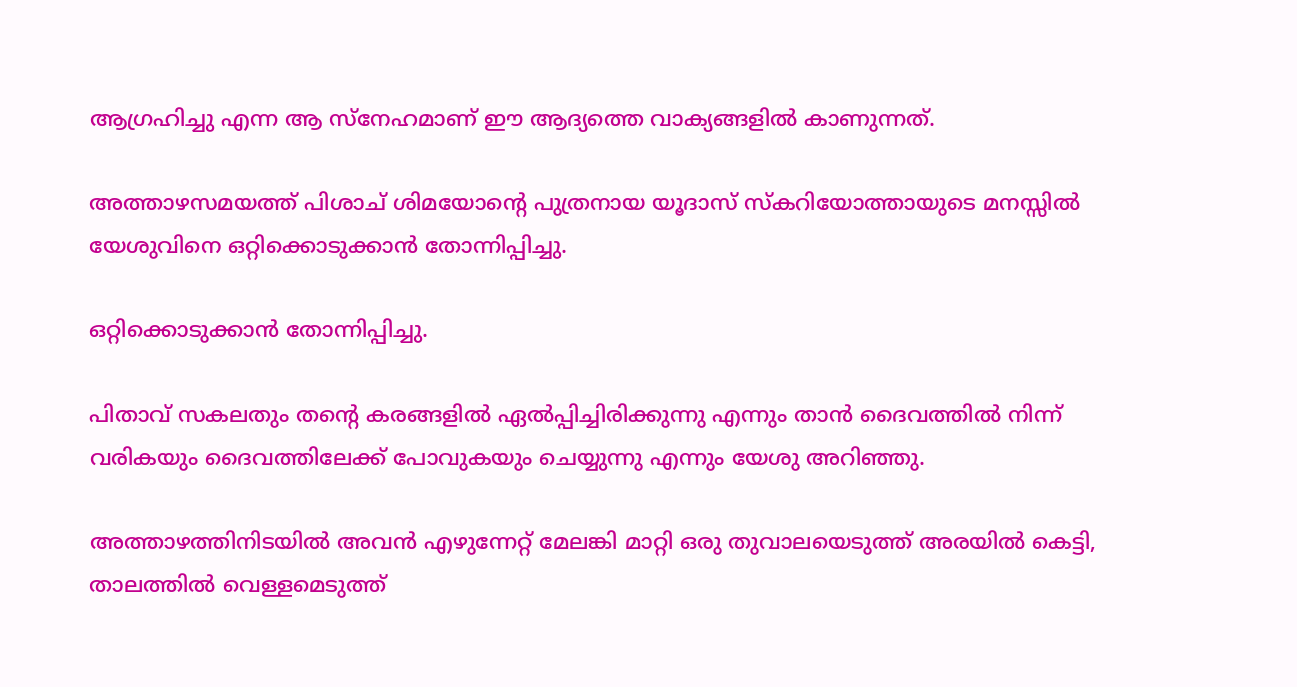ആഗ്രഹിച്ചു എന്ന ആ സ്നേഹമാണ് ഈ ആദ്യത്തെ വാക്യങ്ങളിൽ കാണുന്നത്.

അത്താഴസമയത്ത് പിശാച് ശിമയോന്റെ പുത്രനായ യൂദാസ് സ്കറിയോത്തായുടെ മനസ്സിൽ യേശുവിനെ ഒറ്റിക്കൊടുക്കാൻ തോന്നിപ്പിച്ചു.

ഒറ്റിക്കൊടുക്കാൻ തോന്നിപ്പിച്ചു.

പിതാവ് സകലതും തന്റെ കരങ്ങളിൽ ഏൽപ്പിച്ചിരിക്കുന്നു എന്നും താൻ ദൈവത്തിൽ നിന്ന് വരികയും ദൈവത്തിലേക്ക് പോവുകയും ചെയ്യുന്നു എന്നും യേശു അറിഞ്ഞു.

അത്താഴത്തിനിടയിൽ അവൻ എഴുന്നേറ്റ് മേലങ്കി മാറ്റി ഒരു തുവാലയെടുത്ത് അരയിൽ കെട്ടി, താലത്തിൽ വെള്ളമെടുത്ത്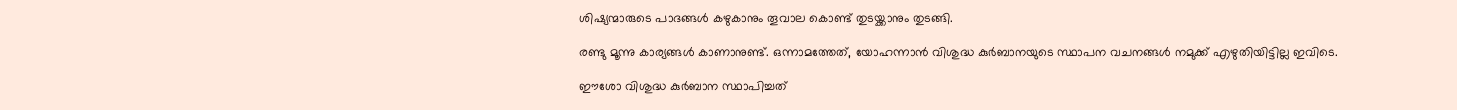ശിഷ്യന്മാരുടെ പാദങ്ങൾ കഴുകാനും തൂവാല കൊണ്ട് തുടയ്ക്കാനും തുടങ്ങി.

രണ്ടു മൂന്നു കാര്യങ്ങൾ കാണാനുണ്ട്. ഒന്നാമത്തേത്, യോഹന്നാൻ വിശുദ്ധ കുർബാനയുടെ സ്ഥാപന വചനങ്ങൾ നമുക്ക് എഴുതിയിട്ടില്ല ഇവിടെ.

ഈശോ വിശുദ്ധ കുർബാന സ്ഥാപിച്ചത്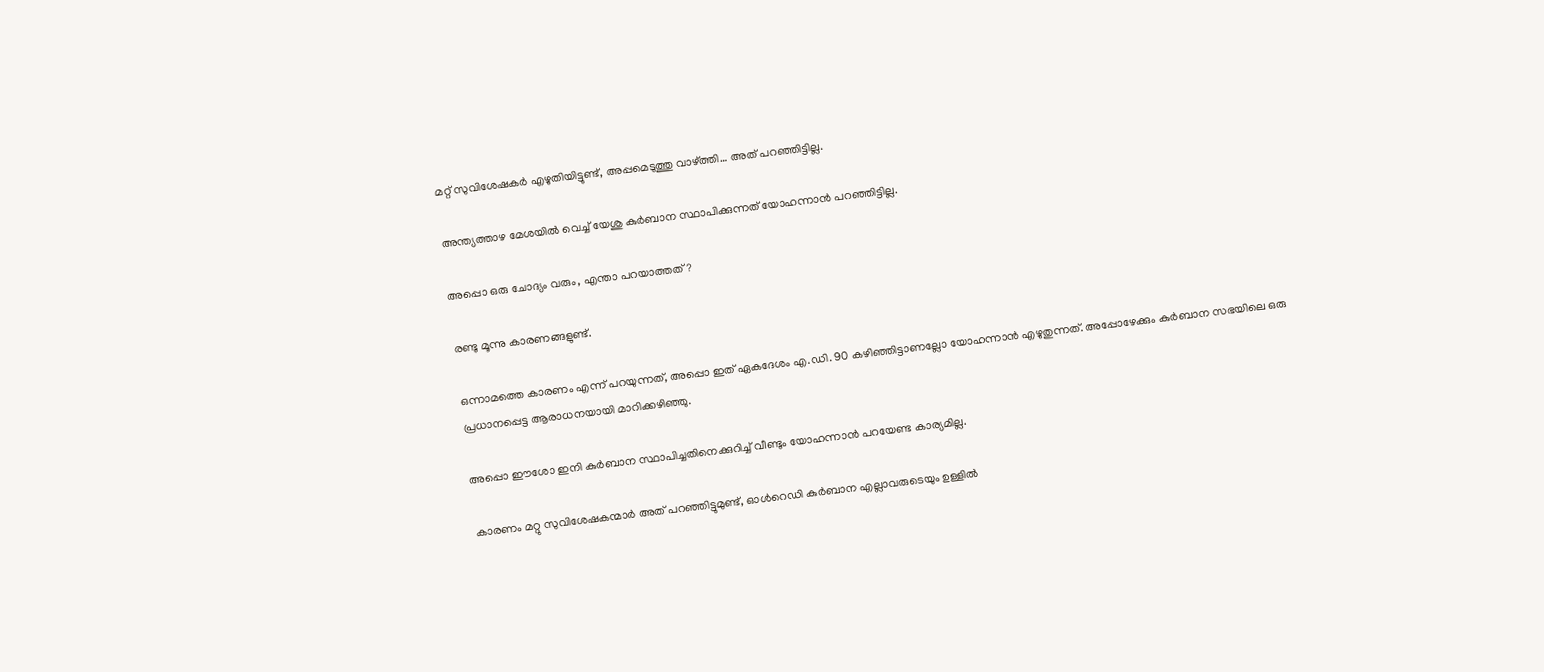മറ്റ് സുവിശേഷകർ എഴുതിയിട്ടുണ്ട്, അപ്പമെടുത്തു വാഴ്ത്തി… അത് പറഞ്ഞിട്ടില്ല.

അന്ത്യത്താഴ മേശയിൽ വെച്ച് യേശു കുർബാന സ്ഥാപിക്കുന്നത് യോഹന്നാൻ പറഞ്ഞിട്ടില്ല.

അപ്പൊ ഒരു ചോദ്യം വരും, എന്താ പറയാത്തത്?

രണ്ടു മൂന്നു കാരണങ്ങളുണ്ട്.

ഒന്നാമത്തെ കാരണം എന്ന് പറയുന്നത്, അപ്പൊ ഇത് ഏകദേശം എ.ഡി. 90 കഴിഞ്ഞിട്ടാണല്ലോ യോഹന്നാൻ എഴുതുന്നത്. അപ്പോഴേക്കും കുർബാന സഭയിലെ ഒരു പ്രധാനപ്പെട്ട ആരാധനയായി മാറിക്കഴിഞ്ഞു.

അപ്പൊ ഈശോ ഇനി കുർബാന സ്ഥാപിച്ചതിനെക്കുറിച്ച് വീണ്ടും യോഹന്നാൻ പറയേണ്ട കാര്യമില്ല.

കാരണം മറ്റു സുവിശേഷകന്മാർ അത് പറഞ്ഞിട്ടുമുണ്ട്, ഓൾറെഡി കുർബാന എല്ലാവരുടെയും ഉള്ളിൽ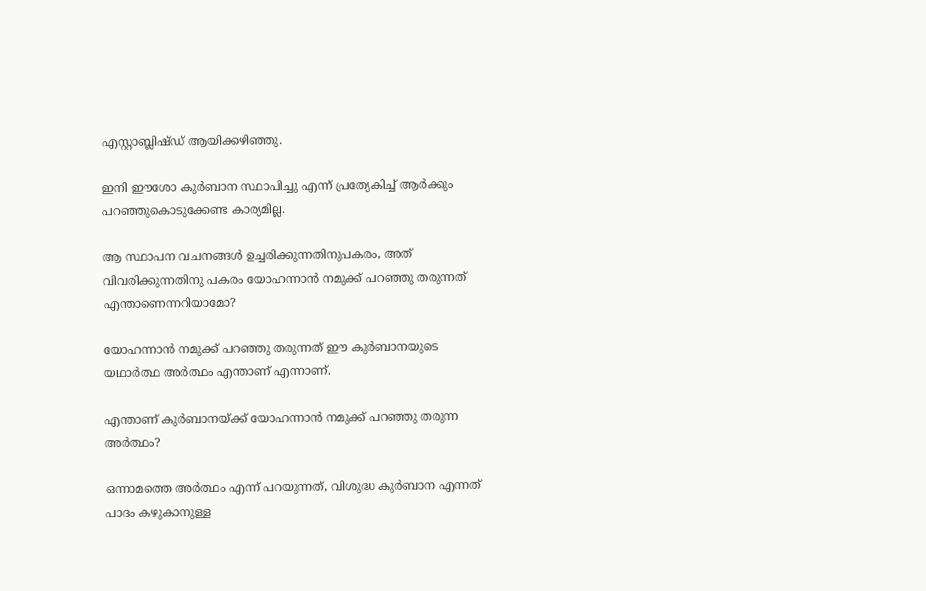എസ്റ്റാബ്ലിഷ്ഡ് ആയിക്കഴിഞ്ഞു.

ഇനി ഈശോ കുർബാന സ്ഥാപിച്ചു എന്ന് പ്രത്യേകിച്ച് ആർക്കും പറഞ്ഞുകൊടുക്കേണ്ട കാര്യമില്ല.

ആ സ്ഥാപന വചനങ്ങൾ ഉച്ചരിക്കുന്നതിനുപകരം, അത് വിവരിക്കുന്നതിനു പകരം യോഹന്നാൻ നമുക്ക് പറഞ്ഞു തരുന്നത് എന്താണെന്നറിയാമോ?

യോഹന്നാൻ നമുക്ക് പറഞ്ഞു തരുന്നത് ഈ കുർബാനയുടെ യഥാർത്ഥ അർത്ഥം എന്താണ് എന്നാണ്.

എന്താണ് കുർബാനയ്ക്ക് യോഹന്നാൻ നമുക്ക് പറഞ്ഞു തരുന്ന അർത്ഥം?

ഒന്നാമത്തെ അർത്ഥം എന്ന് പറയുന്നത്, വിശുദ്ധ കുർബാന എന്നത് പാദം കഴുകാനുള്ള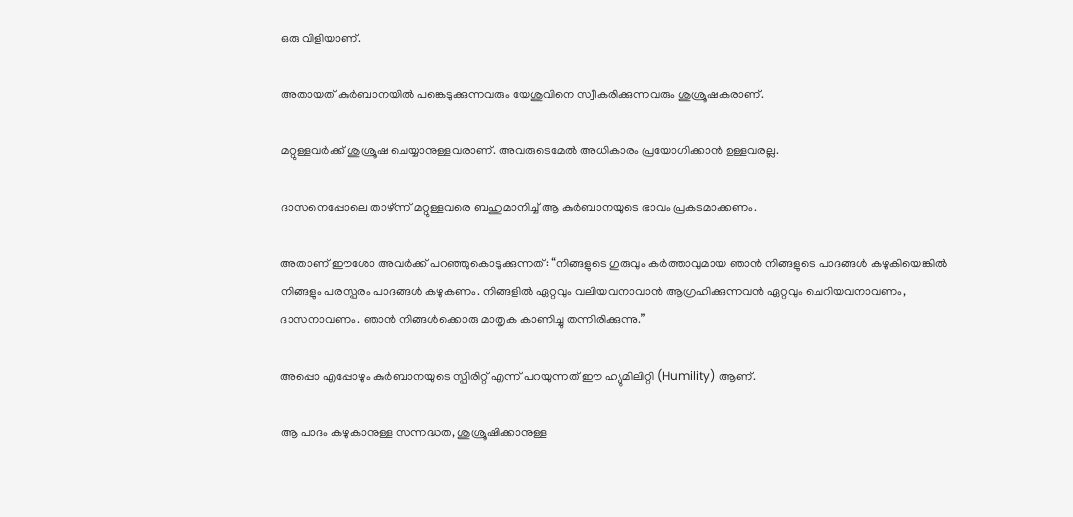ഒരു വിളിയാണ്.

അതായത് കുർബാനയിൽ പങ്കെടുക്കുന്നവരും യേശുവിനെ സ്വീകരിക്കുന്നവരും ശുശ്രൂഷകരാണ്.

മറ്റുള്ളവർക്ക് ശുശ്രൂഷ ചെയ്യാനുള്ളവരാണ്. അവരുടെമേൽ അധികാരം പ്രയോഗിക്കാൻ ഉള്ളവരല്ല.

ദാസനെപ്പോലെ താഴ്ന്ന് മറ്റുള്ളവരെ ബഹുമാനിച്ച് ആ കുർബാനയുടെ ഭാവം പ്രകടമാക്കണം.

അതാണ് ഈശോ അവർക്ക് പറഞ്ഞുകൊടുക്കുന്നത്: “നിങ്ങളുടെ ഗുരുവും കർത്താവുമായ ഞാൻ നിങ്ങളുടെ പാദങ്ങൾ കഴുകിയെങ്കിൽ നിങ്ങളും പരസ്പരം പാദങ്ങൾ കഴുകണം. നിങ്ങളിൽ ഏറ്റവും വലിയവനാവാൻ ആഗ്രഹിക്കുന്നവൻ ഏറ്റവും ചെറിയവനാവണം, ദാസനാവണം. ഞാൻ നിങ്ങൾക്കൊരു മാതൃക കാണിച്ചു തന്നിരിക്കുന്നു.”

അപ്പൊ എപ്പോഴും കുർബാനയുടെ സ്പിരിറ്റ് എന്ന് പറയുന്നത് ഈ ഹ്യുമിലിറ്റി (Humility) ആണ്.

ആ പാദം കഴുകാനുള്ള സന്നദ്ധത, ശുശ്രൂഷിക്കാനുള്ള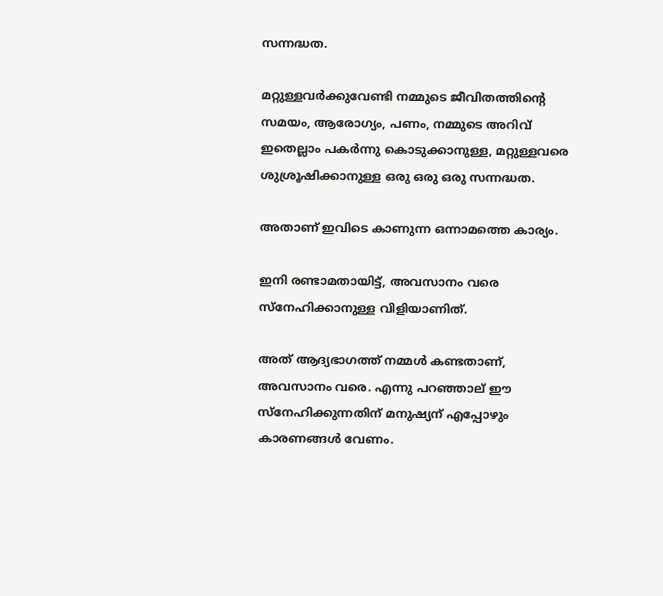സന്നദ്ധത.

മറ്റുള്ളവർക്കുവേണ്ടി നമ്മുടെ ജീവിതത്തിന്റെ സമയം, ആരോഗ്യം, പണം, നമ്മുടെ അറിവ് ഇതെല്ലാം പകർന്നു കൊടുക്കാനുള്ള, മറ്റുള്ളവരെ ശുശ്രൂഷിക്കാനുള്ള ഒരു ഒരു ഒരു സന്നദ്ധത.

അതാണ് ഇവിടെ കാണുന്ന ഒന്നാമത്തെ കാര്യം.

ഇനി രണ്ടാമതായിട്ട്, അവസാനം വരെ സ്നേഹിക്കാനുള്ള വിളിയാണിത്.

അത് ആദ്യഭാഗത്ത് നമ്മൾ കണ്ടതാണ്, അവസാനം വരെ. എന്നു പറഞ്ഞാല് ഈ സ്നേഹിക്കുന്നതിന് മനുഷ്യന് എപ്പോഴും കാരണങ്ങൾ വേണം.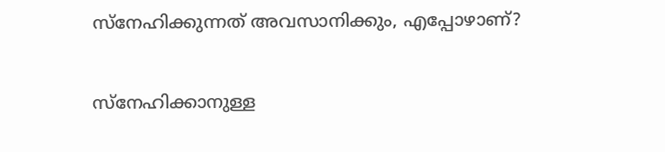സ്നേഹിക്കുന്നത് അവസാനിക്കും, എപ്പോഴാണ്?

സ്നേഹിക്കാനുള്ള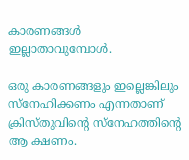കാരണങ്ങൾ ഇല്ലാതാവുമ്പോൾ.

ഒരു കാരണങ്ങളും ഇല്ലെങ്കിലും സ്നേഹിക്കണം എന്നതാണ് ക്രിസ്തുവിന്റെ സ്നേഹത്തിന്റെ ആ ക്ഷണം.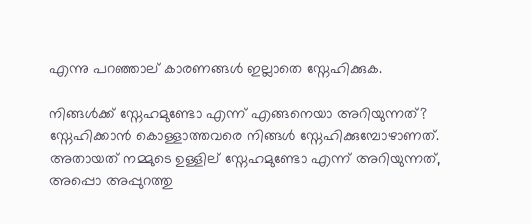എന്നു പറഞ്ഞാല് കാരണങ്ങൾ ഇല്ലാതെ സ്നേഹിക്കുക.

നിങ്ങൾക്ക് സ്നേഹമുണ്ടോ എന്ന് എങ്ങനെയാ അറിയുന്നത്? സ്നേഹിക്കാൻ കൊള്ളാത്തവരെ നിങ്ങൾ സ്നേഹിക്കുമ്പോഴാണത്. അതായത് നമ്മുടെ ഉള്ളില് സ്നേഹമുണ്ടോ എന്ന് അറിയുന്നത്, അപ്പൊ അപ്പുറത്തു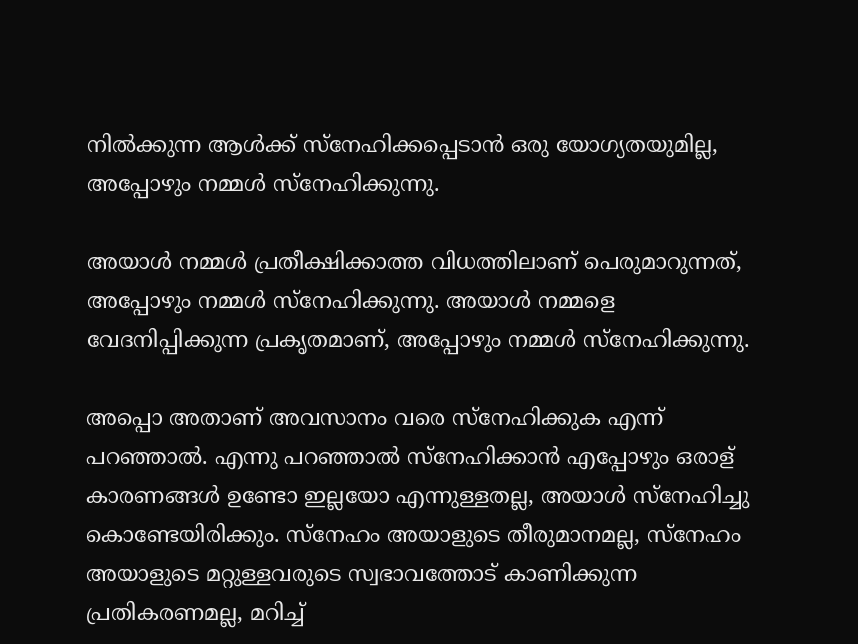നിൽക്കുന്ന ആൾക്ക് സ്നേഹിക്കപ്പെടാൻ ഒരു യോഗ്യതയുമില്ല, അപ്പോഴും നമ്മൾ സ്നേഹിക്കുന്നു.

അയാൾ നമ്മൾ പ്രതീക്ഷിക്കാത്ത വിധത്തിലാണ് പെരുമാറുന്നത്, അപ്പോഴും നമ്മൾ സ്നേഹിക്കുന്നു. അയാൾ നമ്മളെ വേദനിപ്പിക്കുന്ന പ്രകൃതമാണ്, അപ്പോഴും നമ്മൾ സ്നേഹിക്കുന്നു.

അപ്പൊ അതാണ് അവസാനം വരെ സ്നേഹിക്കുക എന്ന് പറഞ്ഞാൽ. എന്നു പറഞ്ഞാൽ സ്നേഹിക്കാൻ എപ്പോഴും ഒരാള് കാരണങ്ങൾ ഉണ്ടോ ഇല്ലയോ എന്നുള്ളതല്ല, അയാൾ സ്നേഹിച്ചു കൊണ്ടേയിരിക്കും. സ്നേഹം അയാളുടെ തീരുമാനമല്ല, സ്നേഹം അയാളുടെ മറ്റുള്ളവരുടെ സ്വഭാവത്തോട് കാണിക്കുന്ന പ്രതികരണമല്ല, മറിച്ച്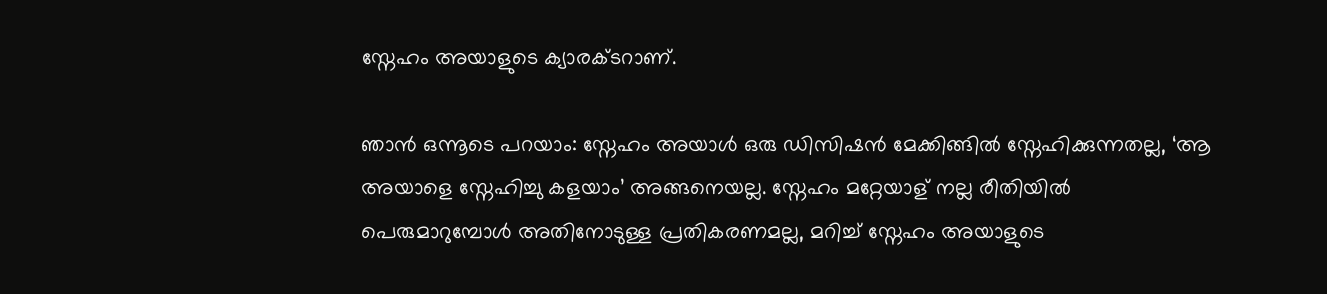സ്നേഹം അയാളുടെ ക്യാരക്ടറാണ്.

ഞാൻ ഒന്നൂടെ പറയാം: സ്നേഹം അയാൾ ഒരു ഡിസിഷൻ മേക്കിങ്ങിൽ സ്നേഹിക്കുന്നതല്ല, ‘ആ അയാളെ സ്നേഹിച്ചു കളയാം’ അങ്ങനെയല്ല. സ്നേഹം മറ്റേയാള് നല്ല രീതിയിൽ പെരുമാറുമ്പോൾ അതിനോടുള്ള പ്രതികരണമല്ല, മറിച്ച് സ്നേഹം അയാളുടെ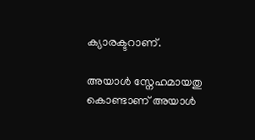ക്യാരക്ടറാണ്.

അയാൾ സ്നേഹമായതു കൊണ്ടാണ് അയാൾ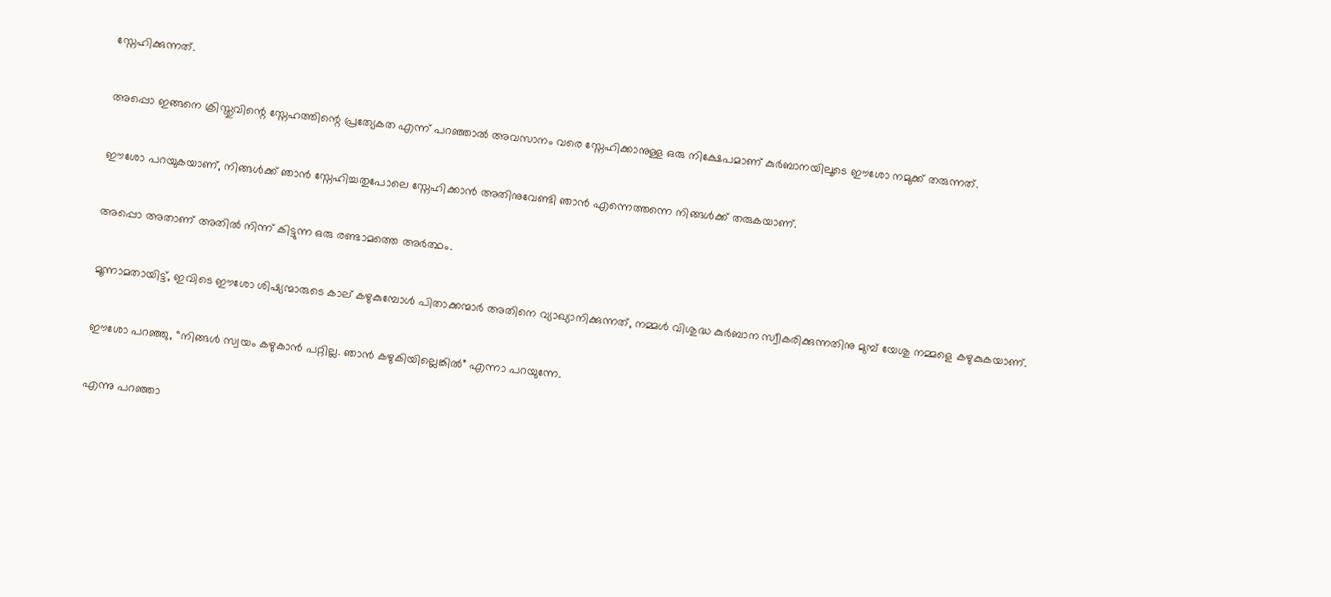സ്നേഹിക്കുന്നത്.

അപ്പൊ ഇങ്ങനെ ക്രിസ്തുവിന്റെ സ്നേഹത്തിന്റെ പ്രത്യേകത എന്ന് പറഞ്ഞാൽ അവസാനം വരെ സ്നേഹിക്കാനുള്ള ഒരു നിക്ഷേപമാണ് കുർബാനയിലൂടെ ഈശോ നമുക്ക് തരുന്നത്.

ഈശോ പറയുകയാണ്, നിങ്ങൾക്ക് ഞാൻ സ്നേഹിച്ചതുപോലെ സ്നേഹിക്കാൻ അതിനുവേണ്ടി ഞാൻ എന്നെത്തന്നെ നിങ്ങൾക്ക് തരുകയാണ്.

അപ്പൊ അതാണ് അതിൽ നിന്ന് കിട്ടുന്ന ഒരു രണ്ടാമത്തെ അർത്ഥം.

മൂന്നാമതായിട്ട്, ഇവിടെ ഈശോ ശിഷ്യന്മാരുടെ കാല് കഴുകുമ്പോൾ പിതാക്കന്മാർ അതിനെ വ്യാഖ്യാനിക്കുന്നത്, നമ്മൾ വിശുദ്ധ കുർബാന സ്വീകരിക്കുന്നതിനു മുമ്പ് യേശു നമ്മളെ കഴുകുകയാണ്.

ഈശോ പറഞ്ഞു, “നിങ്ങൾ സ്വയം കഴുകാൻ പറ്റില്ല. ഞാൻ കഴുകിയില്ലെങ്കിൽ” എന്നാ പറയുന്നേ.

എന്നു പറഞ്ഞാ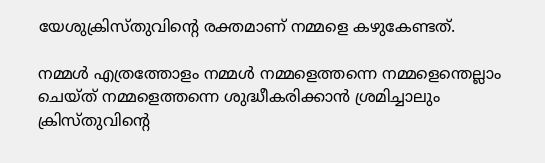യേശുക്രിസ്തുവിന്റെ രക്തമാണ് നമ്മളെ കഴുകേണ്ടത്.

നമ്മൾ എത്രത്തോളം നമ്മൾ നമ്മളെത്തന്നെ നമ്മളെന്തെല്ലാം ചെയ്ത് നമ്മളെത്തന്നെ ശുദ്ധീകരിക്കാൻ ശ്രമിച്ചാലും ക്രിസ്തുവിന്റെ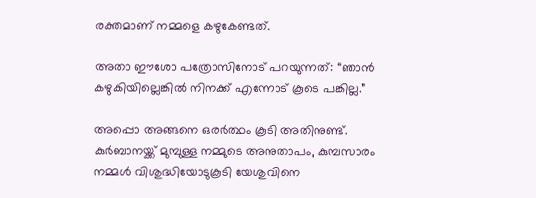രക്തമാണ് നമ്മളെ കഴുകേണ്ടത്.

അതാ ഈശോ പത്രോസിനോട് പറയുന്നത്: “ഞാൻ കഴുകിയില്ലെങ്കിൽ നിനക്ക് എന്നോട് കൂടെ പങ്കില്ല.”

അപ്പൊ അങ്ങനെ ഒരർത്ഥം കൂടി അതിനുണ്ട്. കുർബാനയ്ക്ക് മുമ്പുള്ള നമ്മുടെ അനുതാപം, കുമ്പസാരം നമ്മൾ വിശുദ്ധിയോടുകൂടി യേശുവിനെ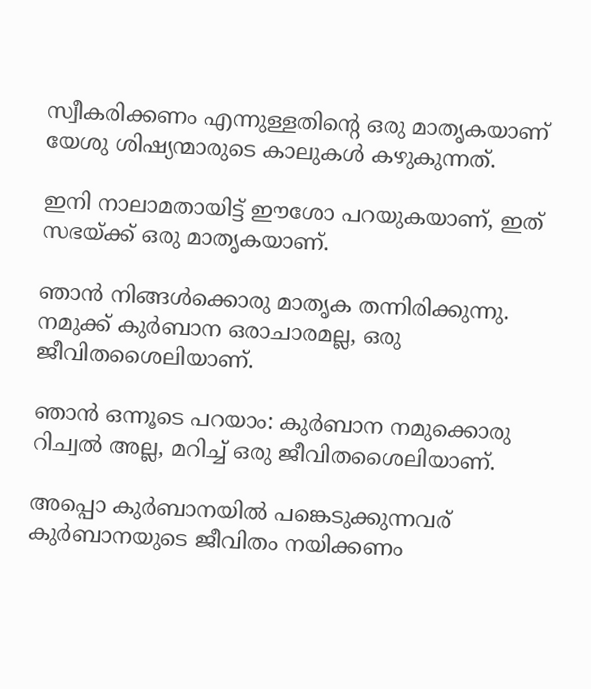സ്വീകരിക്കണം എന്നുള്ളതിന്റെ ഒരു മാതൃകയാണ് യേശു ശിഷ്യന്മാരുടെ കാലുകൾ കഴുകുന്നത്.

ഇനി നാലാമതായിട്ട് ഈശോ പറയുകയാണ്, ഇത് സഭയ്ക്ക് ഒരു മാതൃകയാണ്.

ഞാൻ നിങ്ങൾക്കൊരു മാതൃക തന്നിരിക്കുന്നു. നമുക്ക് കുർബാന ഒരാചാരമല്ല, ഒരു ജീവിതശൈലിയാണ്.

ഞാൻ ഒന്നൂടെ പറയാം: കുർബാന നമുക്കൊരു റിച്വൽ അല്ല, മറിച്ച് ഒരു ജീവിതശൈലിയാണ്.

അപ്പൊ കുർബാനയിൽ പങ്കെടുക്കുന്നവര് കുർബാനയുടെ ജീവിതം നയിക്കണം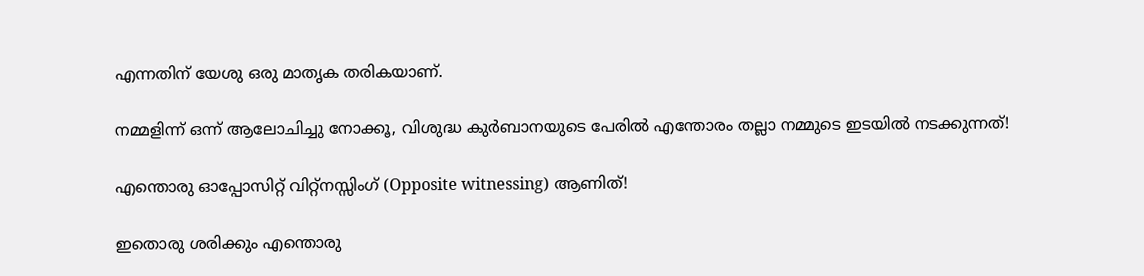എന്നതിന് യേശു ഒരു മാതൃക തരികയാണ്.

നമ്മളിന്ന് ഒന്ന് ആലോചിച്ചു നോക്കൂ, വിശുദ്ധ കുർബാനയുടെ പേരിൽ എന്തോരം തല്ലാ നമ്മുടെ ഇടയിൽ നടക്കുന്നത്!

എന്തൊരു ഓപ്പോസിറ്റ് വിറ്റ്നസ്സിംഗ് (Opposite witnessing) ആണിത്!

ഇതൊരു ശരിക്കും എന്തൊരു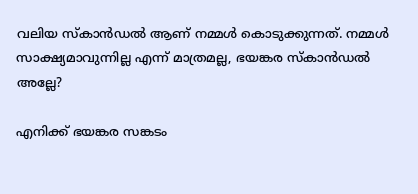വലിയ സ്കാൻഡൽ ആണ് നമ്മൾ കൊടുക്കുന്നത്. നമ്മൾ സാക്ഷ്യമാവുന്നില്ല എന്ന് മാത്രമല്ല, ഭയങ്കര സ്കാൻഡൽ അല്ലേ?

എനിക്ക് ഭയങ്കര സങ്കടം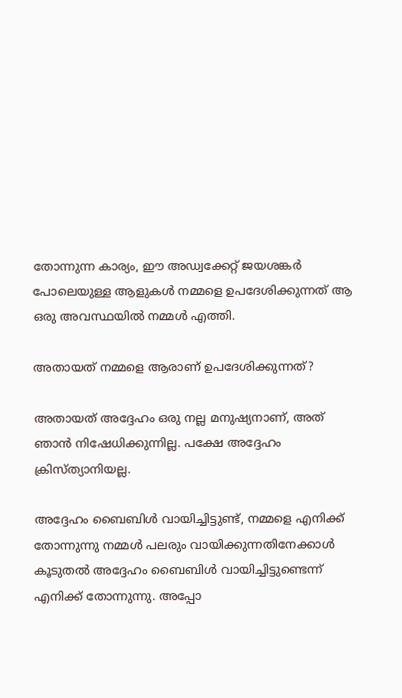തോന്നുന്ന കാര്യം, ഈ അഡ്വക്കേറ്റ് ജയശങ്കർ പോലെയുള്ള ആളുകൾ നമ്മളെ ഉപദേശിക്കുന്നത് ആ ഒരു അവസ്ഥയിൽ നമ്മൾ എത്തി.

അതായത് നമ്മളെ ആരാണ് ഉപദേശിക്കുന്നത്?

അതായത് അദ്ദേഹം ഒരു നല്ല മനുഷ്യനാണ്, അത് ഞാൻ നിഷേധിക്കുന്നില്ല. പക്ഷേ അദ്ദേഹം ക്രിസ്ത്യാനിയല്ല.

അദ്ദേഹം ബൈബിൾ വായിച്ചിട്ടുണ്ട്, നമ്മളെ എനിക്ക് തോന്നുന്നു നമ്മൾ പലരും വായിക്കുന്നതിനേക്കാൾ കൂടുതൽ അദ്ദേഹം ബൈബിൾ വായിച്ചിട്ടുണ്ടെന്ന് എനിക്ക് തോന്നുന്നു. അപ്പോ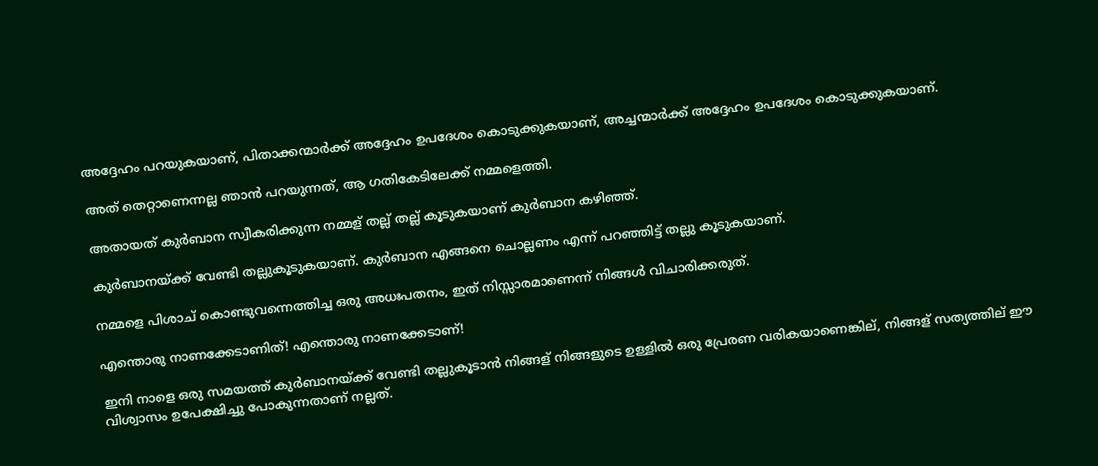അദ്ദേഹം പറയുകയാണ്, പിതാക്കന്മാർക്ക് അദ്ദേഹം ഉപദേശം കൊടുക്കുകയാണ്, അച്ചന്മാർക്ക് അദ്ദേഹം ഉപദേശം കൊടുക്കുകയാണ്.

അത് തെറ്റാണെന്നല്ല ഞാൻ പറയുന്നത്, ആ ഗതികേടിലേക്ക് നമ്മളെത്തി.

അതായത് കുർബാന സ്വീകരിക്കുന്ന നമ്മള് തല്ല് തല്ല് കൂടുകയാണ് കുർബാന കഴിഞ്ഞ്.

കുർബാനയ്ക്ക് വേണ്ടി തല്ലുകൂടുകയാണ്. കുർബാന എങ്ങനെ ചൊല്ലണം എന്ന് പറഞ്ഞിട്ട് തല്ലു കൂടുകയാണ്.

നമ്മളെ പിശാച് കൊണ്ടുവന്നെത്തിച്ച ഒരു അധഃപതനം, ഇത് നിസ്സാരമാണെന്ന് നിങ്ങൾ വിചാരിക്കരുത്.

എന്തൊരു നാണക്കേടാണിത്! എന്തൊരു നാണക്കേടാണ്!

ഇനി നാളെ ഒരു സമയത്ത് കുർബാനയ്ക്ക് വേണ്ടി തല്ലുകൂടാൻ നിങ്ങള് നിങ്ങളുടെ ഉള്ളിൽ ഒരു പ്രേരണ വരികയാണെങ്കില്, നിങ്ങള് സത്യത്തില് ഈ വിശ്വാസം ഉപേക്ഷിച്ചു പോകുന്നതാണ് നല്ലത്.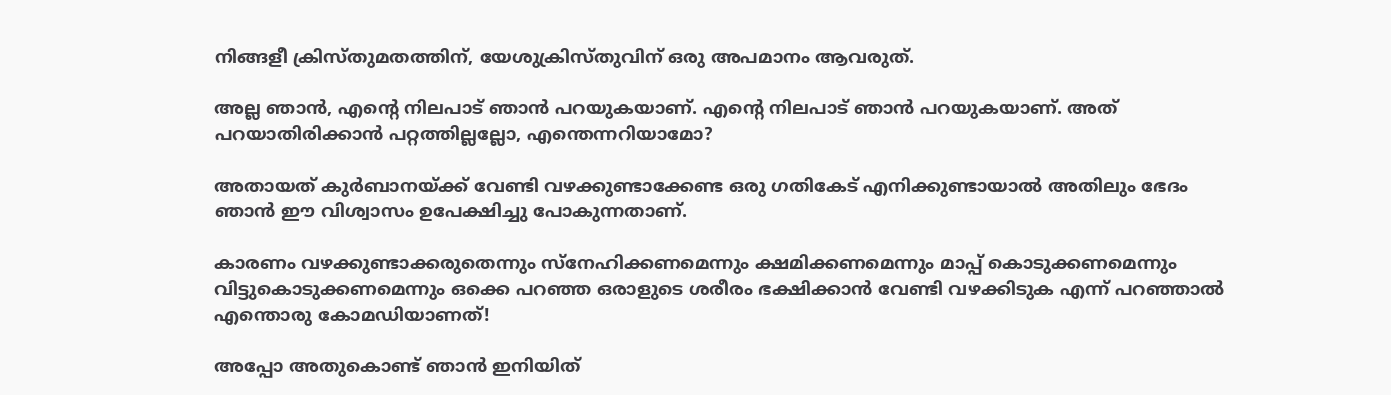നിങ്ങളീ ക്രിസ്തുമതത്തിന്, യേശുക്രിസ്തുവിന് ഒരു അപമാനം ആവരുത്.

അല്ല ഞാൻ, എന്റെ നിലപാട് ഞാൻ പറയുകയാണ്. എന്റെ നിലപാട് ഞാൻ പറയുകയാണ്. അത് പറയാതിരിക്കാൻ പറ്റത്തില്ലല്ലോ, എന്തെന്നറിയാമോ?

അതായത് കുർബാനയ്ക്ക് വേണ്ടി വഴക്കുണ്ടാക്കേണ്ട ഒരു ഗതികേട് എനിക്കുണ്ടായാൽ അതിലും ഭേദം ഞാൻ ഈ വിശ്വാസം ഉപേക്ഷിച്ചു പോകുന്നതാണ്.

കാരണം വഴക്കുണ്ടാക്കരുതെന്നും സ്നേഹിക്കണമെന്നും ക്ഷമിക്കണമെന്നും മാപ്പ് കൊടുക്കണമെന്നും വിട്ടുകൊടുക്കണമെന്നും ഒക്കെ പറഞ്ഞ ഒരാളുടെ ശരീരം ഭക്ഷിക്കാൻ വേണ്ടി വഴക്കിടുക എന്ന് പറഞ്ഞാൽ എന്തൊരു കോമഡിയാണത്!

അപ്പോ അതുകൊണ്ട് ഞാൻ ഇനിയിത്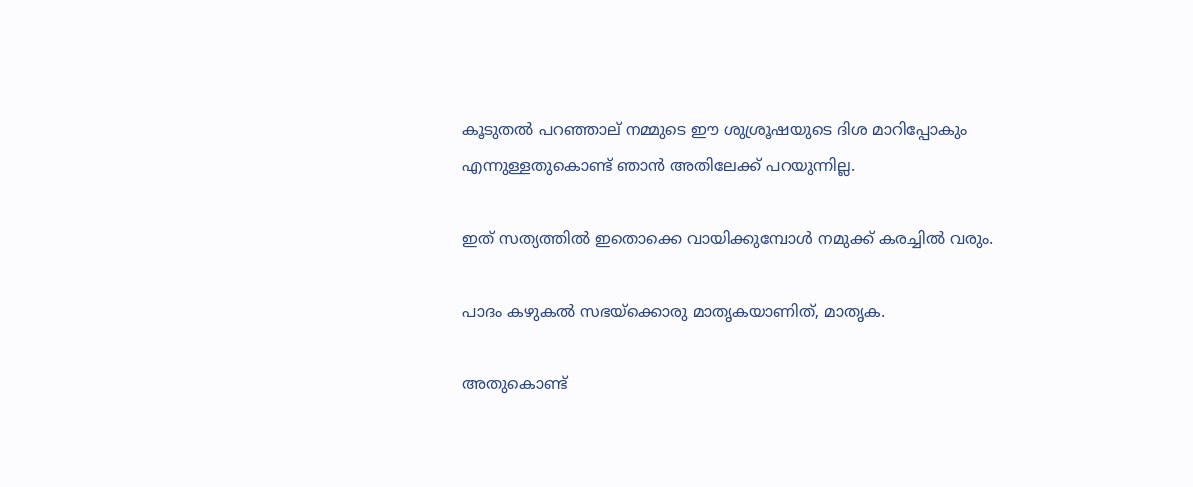കൂടുതൽ പറഞ്ഞാല് നമ്മുടെ ഈ ശുശ്രൂഷയുടെ ദിശ മാറിപ്പോകും എന്നുള്ളതുകൊണ്ട് ഞാൻ അതിലേക്ക് പറയുന്നില്ല.

ഇത് സത്യത്തിൽ ഇതൊക്കെ വായിക്കുമ്പോൾ നമുക്ക് കരച്ചിൽ വരും.

പാദം കഴുകൽ സഭയ്ക്കൊരു മാതൃകയാണിത്, മാതൃക.

അതുകൊണ്ട്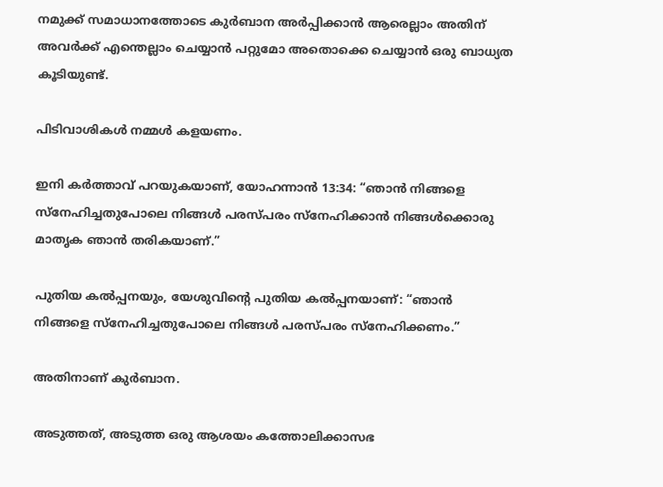നമുക്ക് സമാധാനത്തോടെ കുർബാന അർപ്പിക്കാൻ ആരെല്ലാം അതിന് അവർക്ക് എന്തെല്ലാം ചെയ്യാൻ പറ്റുമോ അതൊക്കെ ചെയ്യാൻ ഒരു ബാധ്യത കൂടിയുണ്ട്.

പിടിവാശികൾ നമ്മൾ കളയണം.

ഇനി കർത്താവ് പറയുകയാണ്, യോഹന്നാൻ 13:34: “ഞാൻ നിങ്ങളെ സ്നേഹിച്ചതുപോലെ നിങ്ങൾ പരസ്പരം സ്നേഹിക്കാൻ നിങ്ങൾക്കൊരു മാതൃക ഞാൻ തരികയാണ്.”

പുതിയ കൽപ്പനയും, യേശുവിന്റെ പുതിയ കൽപ്പനയാണ്: “ഞാൻ നിങ്ങളെ സ്നേഹിച്ചതുപോലെ നിങ്ങൾ പരസ്പരം സ്നേഹിക്കണം.”

അതിനാണ് കുർബാന.

അടുത്തത്, അടുത്ത ഒരു ആശയം കത്തോലിക്കാസഭ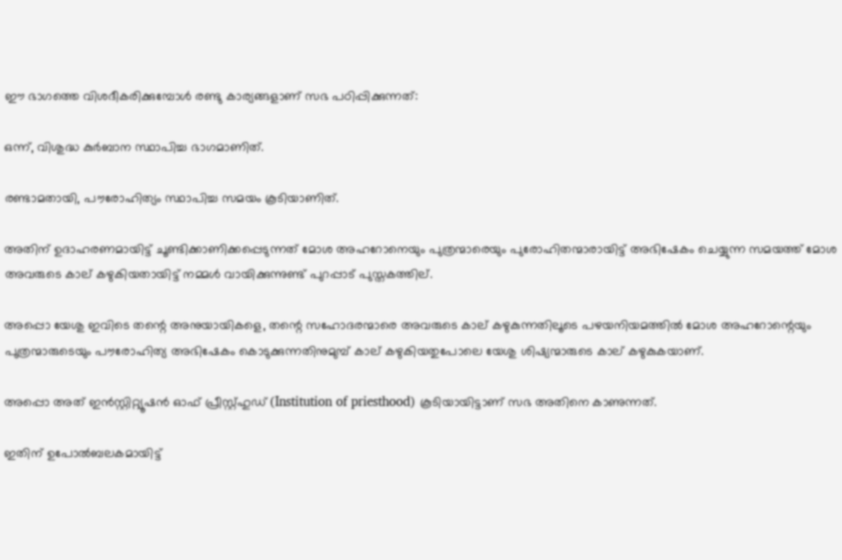ഈ ഭാഗത്തെ വിശദീകരിക്കുമ്പോൾ രണ്ടു കാര്യങ്ങളാണ് സഭ പഠിപ്പിക്കുന്നത്:

ഒന്ന്, വിശുദ്ധ കുർബാന സ്ഥാപിച്ച ഭാഗമാണിത്.

രണ്ടാമതായി, പൗരോഹിത്യം സ്ഥാപിച്ച സമയം കൂടിയാണിത്.

അതിന് ഉദാഹരണമായിട്ട് ചൂണ്ടിക്കാണിക്കപ്പെടുന്നത് മോശ അഹറോനെയും പുത്രന്മാരെയും പുരോഹിതന്മാരായിട്ട് അഭിഷേകം ചെയ്യുന്ന സമയത്ത് മോശ അവരുടെ കാല് കഴുകിയതായിട്ട് നമ്മൾ വായിക്കുന്നുണ്ട് പുറപ്പാട് പുസ്തകത്തില്.

അപ്പൊ യേശു ഇവിടെ തന്റെ അനുയായികളെ, തന്റെ സഹോദരന്മാരെ അവരുടെ കാല് കഴുകുന്നതിലൂടെ പഴയനിയമത്തിൽ മോശ അഹറോന്റെയും പുത്രന്മാരുടെയും പൗരോഹിത്യ അഭിഷേകം കൊടുക്കുന്നതിനുമുമ്പ് കാല് കഴുകിയതുപോലെ യേശു ശിഷ്യന്മാരുടെ കാല് കഴുകുകയാണ്.

അപ്പൊ അത് ഇൻസ്റ്റിറ്റ്യൂഷൻ ഓഫ് പ്രീസ്റ്റ്ഹുഡ് (Institution of priesthood) കൂടിയായിട്ടാണ് സഭ അതിനെ കാണുന്നത്.

ഇതിന് ഉപോൽബലകമായിട്ട്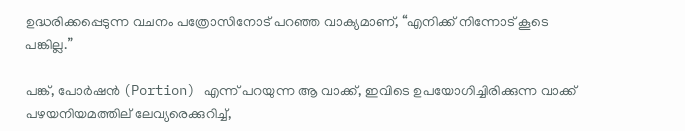ഉദ്ധരിക്കപ്പെടുന്ന വചനം പത്രോസിനോട് പറഞ്ഞ വാക്യമാണ്, “എനിക്ക് നിന്നോട് കൂടെ പങ്കില്ല.”

പങ്ക്, പോർഷൻ (Portion) എന്ന് പറയുന്ന ആ വാക്ക്, ഇവിടെ ഉപയോഗിച്ചിരിക്കുന്ന വാക്ക് പഴയനിയമത്തില് ലേവ്യരെക്കുറിച്ച്,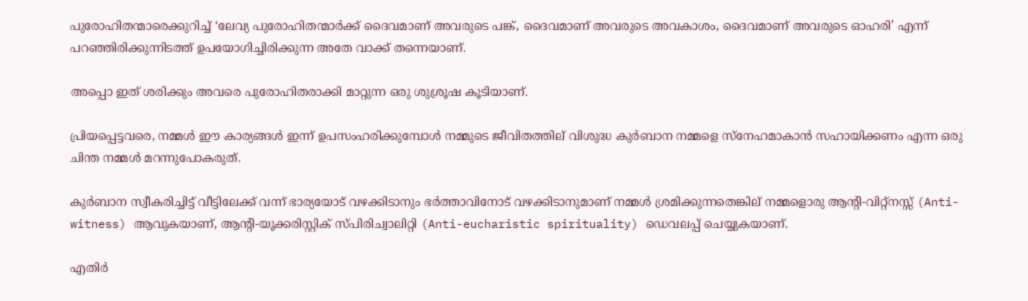പുരോഹിതന്മാരെക്കുറിച്ച് ‘ലേവ്യ പുരോഹിതന്മാർക്ക് ദൈവമാണ് അവരുടെ പങ്ക്, ദൈവമാണ് അവരുടെ അവകാശം, ദൈവമാണ് അവരുടെ ഓഹരി’ എന്ന് പറഞ്ഞിരിക്കുന്നിടത്ത് ഉപയോഗിച്ചിരിക്കുന്ന അതേ വാക്ക് തന്നെയാണ്.

അപ്പൊ ഇത് ശരിക്കും അവരെ പുരോഹിതരാക്കി മാറ്റുന്ന ഒരു ശുശ്രൂഷ കൂടിയാണ്.

പ്രിയപ്പെട്ടവരെ, നമ്മൾ ഈ കാര്യങ്ങൾ ഇന്ന് ഉപസംഹരിക്കുമ്പോൾ നമ്മുടെ ജീവിതത്തില് വിശുദ്ധ കുർബാന നമ്മളെ സ്നേഹമാകാൻ സഹായിക്കണം എന്ന ഒരു ചിന്ത നമ്മൾ മറന്നുപോകരുത്.

കുർബാന സ്വീകരിച്ചിട്ട് വീട്ടിലേക്ക് വന്ന് ഭാര്യയോട് വഴക്കിടാനും ഭർത്താവിനോട് വഴക്കിടാനുമാണ് നമ്മൾ ശ്രമിക്കുന്നതെങ്കില് നമ്മളൊരു ആന്റി-വിറ്റ്നസ്സ് (Anti-witness) ആവുകയാണ്, ആന്റി-യൂക്കരിസ്റ്റിക് സ്പിരിച്വാലിറ്റി (Anti-eucharistic spirituality) ഡെവലപ്പ് ചെയ്യുകയാണ്.

എതിർ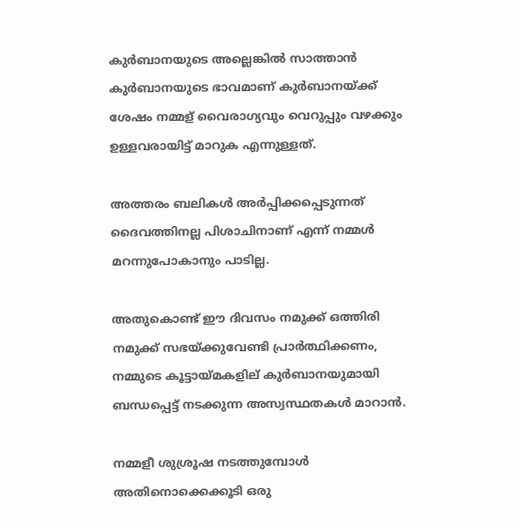കുർബാനയുടെ അല്ലെങ്കിൽ സാത്താൻ കുർബാനയുടെ ഭാവമാണ് കുർബാനയ്ക്ക് ശേഷം നമ്മള് വൈരാഗ്യവും വെറുപ്പും വഴക്കും ഉള്ളവരായിട്ട് മാറുക എന്നുള്ളത്.

അത്തരം ബലികൾ അർപ്പിക്കപ്പെടുന്നത് ദൈവത്തിനല്ല പിശാചിനാണ് എന്ന് നമ്മൾ മറന്നുപോകാനും പാടില്ല.

അതുകൊണ്ട് ഈ ദിവസം നമുക്ക് ഒത്തിരി നമുക്ക് സഭയ്ക്കുവേണ്ടി പ്രാർത്ഥിക്കണം, നമ്മുടെ കൂട്ടായ്മകളില് കുർബാനയുമായി ബന്ധപ്പെട്ട് നടക്കുന്ന അസ്വസ്ഥതകൾ മാറാൻ.

നമ്മളീ ശുശ്രൂഷ നടത്തുമ്പോൾ അതിനൊക്കെക്കൂടി ഒരു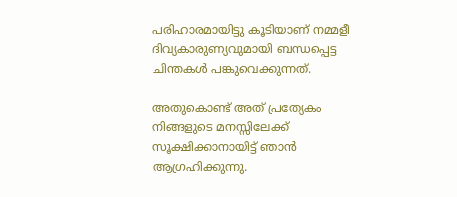പരിഹാരമായിട്ടു കൂടിയാണ് നമ്മളീ ദിവ്യകാരുണ്യവുമായി ബന്ധപ്പെട്ട ചിന്തകൾ പങ്കുവെക്കുന്നത്.

അതുകൊണ്ട് അത് പ്രത്യേകം നിങ്ങളുടെ മനസ്സിലേക്ക് സൂക്ഷിക്കാനായിട്ട് ഞാൻ ആഗ്രഹിക്കുന്നു.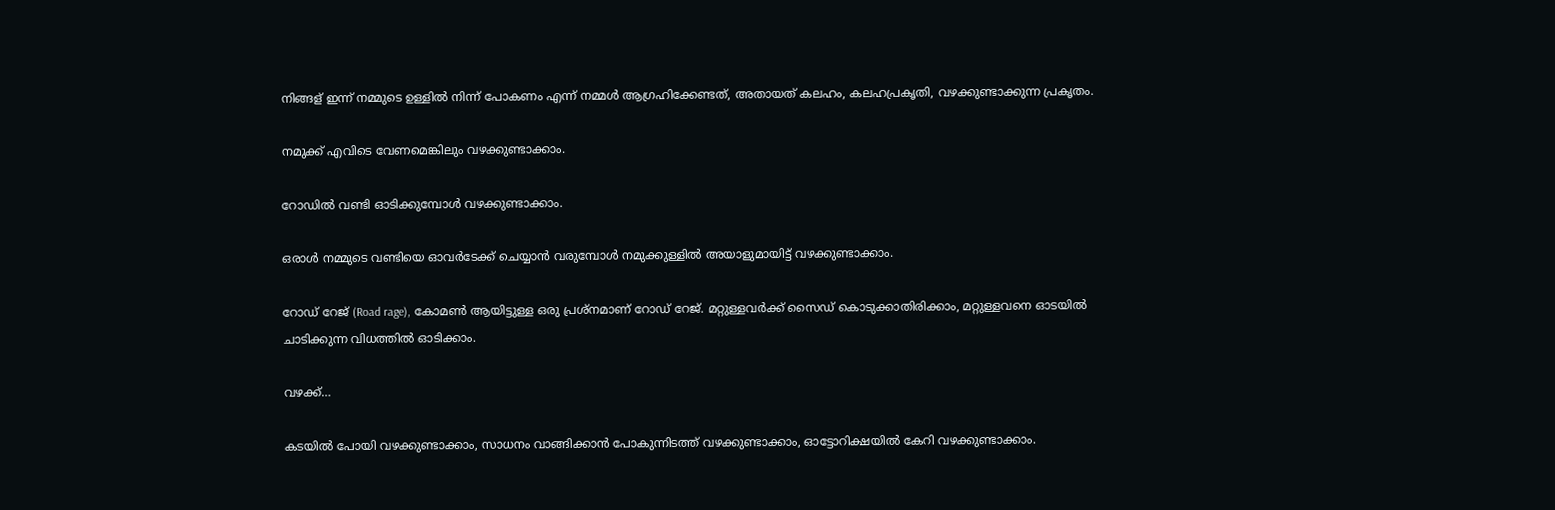നിങ്ങള് ഇന്ന് നമ്മുടെ ഉള്ളിൽ നിന്ന് പോകണം എന്ന് നമ്മൾ ആഗ്രഹിക്കേണ്ടത്, അതായത് കലഹം, കലഹപ്രകൃതി, വഴക്കുണ്ടാക്കുന്ന പ്രകൃതം.

നമുക്ക് എവിടെ വേണമെങ്കിലും വഴക്കുണ്ടാക്കാം.

റോഡിൽ വണ്ടി ഓടിക്കുമ്പോൾ വഴക്കുണ്ടാക്കാം.

ഒരാൾ നമ്മുടെ വണ്ടിയെ ഓവർടേക്ക് ചെയ്യാൻ വരുമ്പോൾ നമുക്കുള്ളിൽ അയാളുമായിട്ട് വഴക്കുണ്ടാക്കാം.

റോഡ് റേജ് (Road rage), കോമൺ ആയിട്ടുള്ള ഒരു പ്രശ്നമാണ് റോഡ് റേജ്. മറ്റുള്ളവർക്ക് സൈഡ് കൊടുക്കാതിരിക്കാം, മറ്റുള്ളവനെ ഓടയിൽ ചാടിക്കുന്ന വിധത്തിൽ ഓടിക്കാം.

വഴക്ക്…

കടയിൽ പോയി വഴക്കുണ്ടാക്കാം, സാധനം വാങ്ങിക്കാൻ പോകുന്നിടത്ത് വഴക്കുണ്ടാക്കാം, ഓട്ടോറിക്ഷയിൽ കേറി വഴക്കുണ്ടാക്കാം.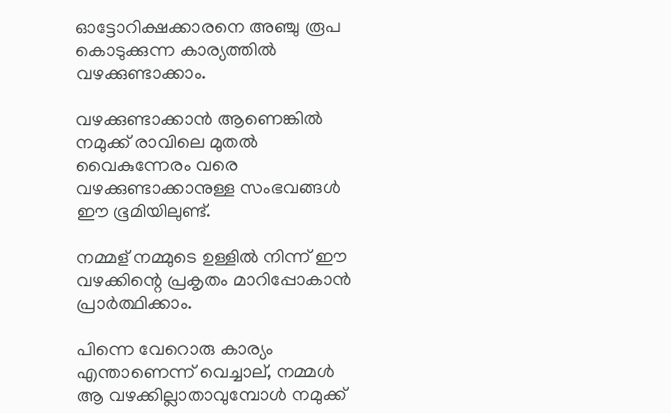ഓട്ടോറിക്ഷക്കാരനെ അഞ്ചു രൂപ കൊടുക്കുന്ന കാര്യത്തിൽ വഴക്കുണ്ടാക്കാം.

വഴക്കുണ്ടാക്കാൻ ആണെങ്കിൽ നമുക്ക് രാവിലെ മുതൽ വൈകുന്നേരം വരെ വഴക്കുണ്ടാക്കാനുള്ള സംഭവങ്ങൾ ഈ ഭൂമിയിലുണ്ട്.

നമ്മള് നമ്മുടെ ഉള്ളിൽ നിന്ന് ഈ വഴക്കിന്റെ പ്രകൃതം മാറിപ്പോകാൻ പ്രാർത്ഥിക്കാം.

പിന്നെ വേറൊരു കാര്യം എന്താണെന്ന് വെച്ചാല്, നമ്മൾ ആ വഴക്കില്ലാതാവുമ്പോൾ നമുക്ക്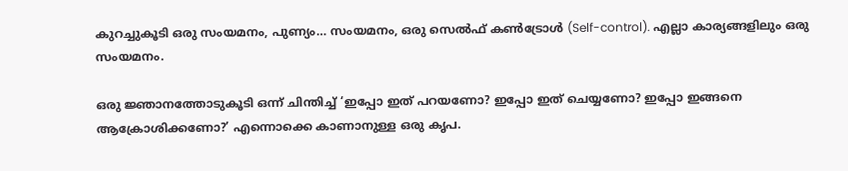കുറച്ചുകൂടി ഒരു സംയമനം, പുണ്യം… സംയമനം, ഒരു സെൽഫ് കൺട്രോൾ (Self-control). എല്ലാ കാര്യങ്ങളിലും ഒരു സംയമനം.

ഒരു ജ്ഞാനത്തോടുകൂടി ഒന്ന് ചിന്തിച്ച് ‘ഇപ്പോ ഇത് പറയണോ? ഇപ്പോ ഇത് ചെയ്യണോ? ഇപ്പോ ഇങ്ങനെ ആക്രോശിക്കണോ?’ എന്നൊക്കെ കാണാനുള്ള ഒരു കൃപ.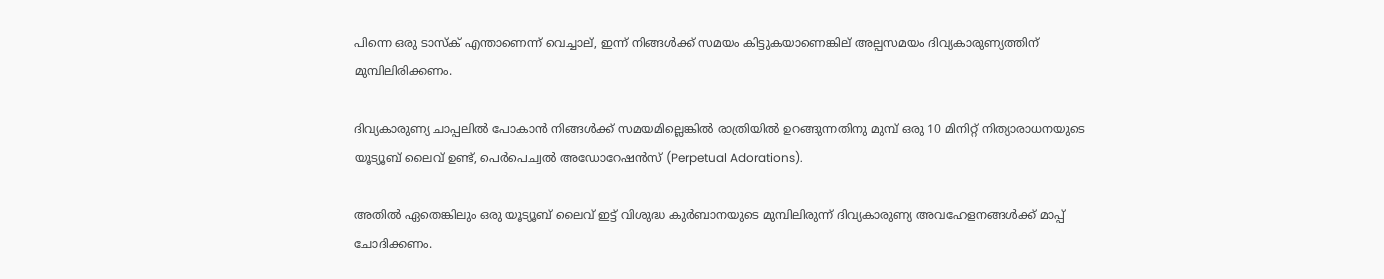പിന്നെ ഒരു ടാസ്ക് എന്താണെന്ന് വെച്ചാല്, ഇന്ന് നിങ്ങൾക്ക് സമയം കിട്ടുകയാണെങ്കില് അല്പസമയം ദിവ്യകാരുണ്യത്തിന് മുമ്പിലിരിക്കണം.

ദിവ്യകാരുണ്യ ചാപ്പലിൽ പോകാൻ നിങ്ങൾക്ക് സമയമില്ലെങ്കിൽ രാത്രിയിൽ ഉറങ്ങുന്നതിനു മുമ്പ് ഒരു 10 മിനിറ്റ് നിത്യാരാധനയുടെ യൂട്യൂബ് ലൈവ് ഉണ്ട്, പെർപെച്വൽ അഡോറേഷൻസ് (Perpetual Adorations).

അതിൽ ഏതെങ്കിലും ഒരു യൂട്യൂബ് ലൈവ് ഇട്ട് വിശുദ്ധ കുർബാനയുടെ മുമ്പിലിരുന്ന് ദിവ്യകാരുണ്യ അവഹേളനങ്ങൾക്ക് മാപ്പ് ചോദിക്കണം.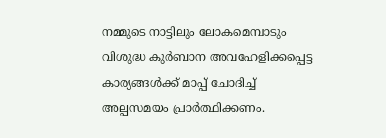നമ്മുടെ നാട്ടിലും ലോകമെമ്പാടും വിശുദ്ധ കുർബാന അവഹേളിക്കപ്പെട്ട കാര്യങ്ങൾക്ക് മാപ്പ് ചോദിച്ച് അല്പസമയം പ്രാർത്ഥിക്കണം.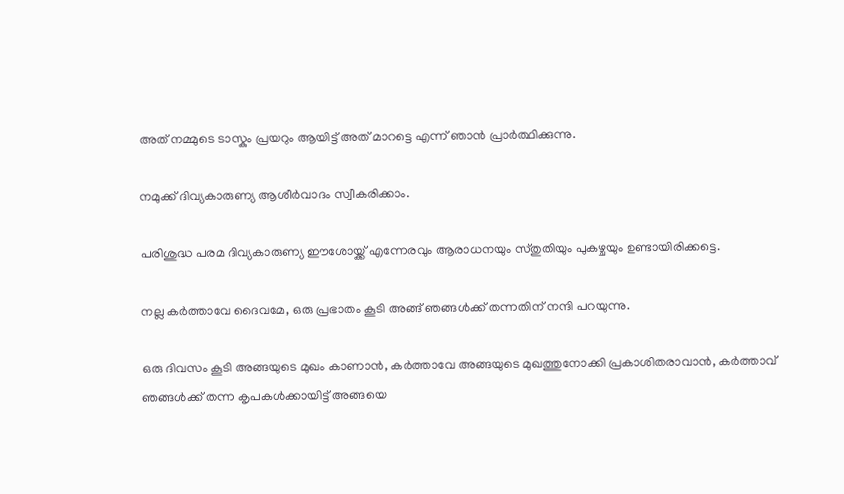അത് നമ്മുടെ ടാസ്കും പ്രയറും ആയിട്ട് അത് മാറട്ടെ എന്ന് ഞാൻ പ്രാർത്ഥിക്കുന്നു.

നമുക്ക് ദിവ്യകാരുണ്യ ആശീർവാദം സ്വീകരിക്കാം.

പരിശുദ്ധ പരമ ദിവ്യകാരുണ്യ ഈശോയ്ക്ക് എന്നേരവും ആരാധനയും സ്തുതിയും പുകഴ്ചയും ഉണ്ടായിരിക്കട്ടെ.

നല്ല കർത്താവേ ദൈവമേ, ഒരു പ്രഭാതം കൂടി അങ്ങ് ഞങ്ങൾക്ക് തന്നതിന് നന്ദി പറയുന്നു.

ഒരു ദിവസം കൂടി അങ്ങയുടെ മുഖം കാണാൻ, കർത്താവേ അങ്ങയുടെ മുഖത്തുനോക്കി പ്രകാശിതരാവാൻ, കർത്താവ് ഞങ്ങൾക്ക് തന്ന കൃപകൾക്കായിട്ട് അങ്ങയെ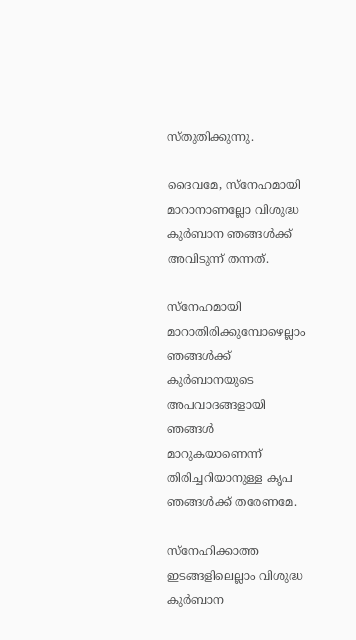സ്തുതിക്കുന്നു.

ദൈവമേ, സ്നേഹമായി മാറാനാണല്ലോ വിശുദ്ധ കുർബാന ഞങ്ങൾക്ക് അവിടുന്ന് തന്നത്.

സ്നേഹമായി മാറാതിരിക്കുമ്പോഴെല്ലാം ഞങ്ങൾക്ക് കുർബാനയുടെ അപവാദങ്ങളായി ഞങ്ങൾ മാറുകയാണെന്ന് തിരിച്ചറിയാനുള്ള കൃപ ഞങ്ങൾക്ക് തരേണമേ.

സ്നേഹിക്കാത്ത ഇടങ്ങളിലെല്ലാം വിശുദ്ധ കുർബാന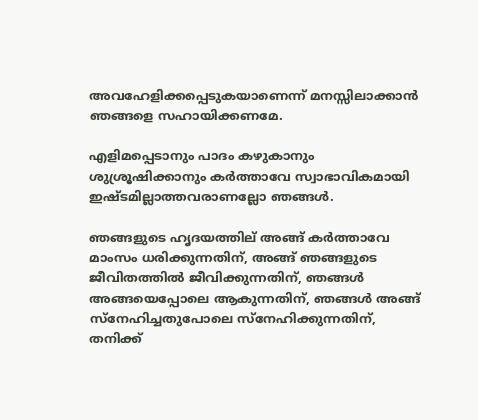അവഹേളിക്കപ്പെടുകയാണെന്ന് മനസ്സിലാക്കാൻ ഞങ്ങളെ സഹായിക്കണമേ.

എളിമപ്പെടാനും പാദം കഴുകാനും ശുശ്രൂഷിക്കാനും കർത്താവേ സ്വാഭാവികമായി ഇഷ്ടമില്ലാത്തവരാണല്ലോ ഞങ്ങൾ.

ഞങ്ങളുടെ ഹൃദയത്തില് അങ്ങ് കർത്താവേ മാംസം ധരിക്കുന്നതിന്, അങ്ങ് ഞങ്ങളുടെ ജീവിതത്തിൽ ജീവിക്കുന്നതിന്, ഞങ്ങൾ അങ്ങയെപ്പോലെ ആകുന്നതിന്, ഞങ്ങൾ അങ്ങ് സ്നേഹിച്ചതുപോലെ സ്നേഹിക്കുന്നതിന്, തനിക്ക്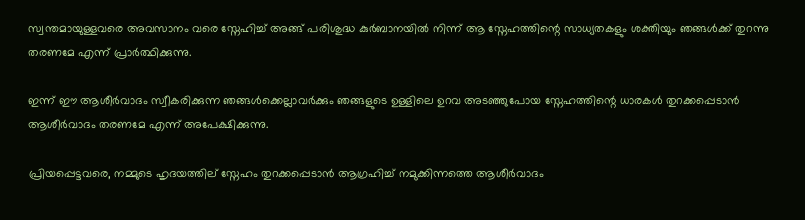സ്വന്തമായുള്ളവരെ അവസാനം വരെ സ്നേഹിച്ച് അങ്ങ് പരിശുദ്ധ കുർബാനയിൽ നിന്ന് ആ സ്നേഹത്തിന്റെ സാധ്യതകളും ശക്തിയും ഞങ്ങൾക്ക് തുറന്നു തരണമേ എന്ന് പ്രാർത്ഥിക്കുന്നു.

ഇന്ന് ഈ ആശീർവാദം സ്വീകരിക്കുന്ന ഞങ്ങൾക്കെല്ലാവർക്കും ഞങ്ങളുടെ ഉള്ളിലെ ഉറവ അടഞ്ഞുപോയ സ്നേഹത്തിന്റെ ധാരകൾ തുറക്കപ്പെടാൻ ആശീർവാദം തരണമേ എന്ന് അപേക്ഷിക്കുന്നു.

പ്രിയപ്പെട്ടവരെ, നമ്മുടെ ഹൃദയത്തില് സ്നേഹം തുറക്കപ്പെടാൻ ആഗ്രഹിച്ച് നമുക്കിന്നത്തെ ആശീർവാദം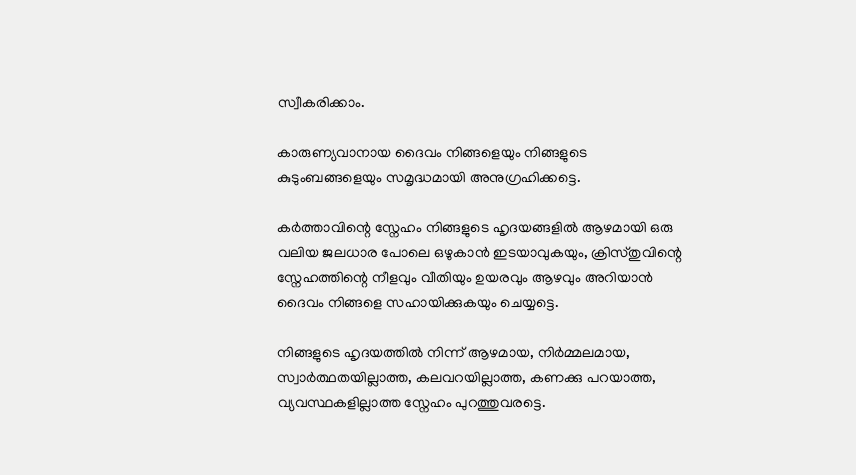സ്വീകരിക്കാം.

കാരുണ്യവാനായ ദൈവം നിങ്ങളെയും നിങ്ങളുടെ കുടുംബങ്ങളെയും സമൃദ്ധമായി അനുഗ്രഹിക്കട്ടെ.

കർത്താവിന്റെ സ്നേഹം നിങ്ങളുടെ ഹൃദയങ്ങളിൽ ആഴമായി ഒരു വലിയ ജലധാര പോലെ ഒഴുകാൻ ഇടയാവുകയും, ക്രിസ്തുവിന്റെ സ്നേഹത്തിന്റെ നീളവും വീതിയും ഉയരവും ആഴവും അറിയാൻ ദൈവം നിങ്ങളെ സഹായിക്കുകയും ചെയ്യട്ടെ.

നിങ്ങളുടെ ഹൃദയത്തിൽ നിന്ന് ആഴമായ, നിർമ്മലമായ, സ്വാർത്ഥതയില്ലാത്ത, കലവറയില്ലാത്ത, കണക്കു പറയാത്ത, വ്യവസ്ഥകളില്ലാത്ത സ്നേഹം പുറത്തുവരട്ടെ.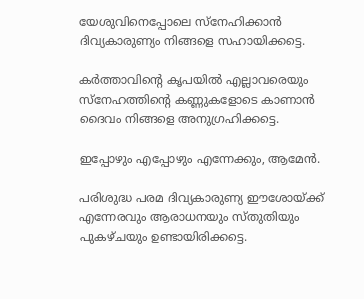യേശുവിനെപ്പോലെ സ്നേഹിക്കാൻ ദിവ്യകാരുണ്യം നിങ്ങളെ സഹായിക്കട്ടെ.

കർത്താവിന്റെ കൃപയിൽ എല്ലാവരെയും സ്നേഹത്തിന്റെ കണ്ണുകളോടെ കാണാൻ ദൈവം നിങ്ങളെ അനുഗ്രഹിക്കട്ടെ.

ഇപ്പോഴും എപ്പോഴും എന്നേക്കും, ആമേൻ.

പരിശുദ്ധ പരമ ദിവ്യകാരുണ്യ ഈശോയ്ക്ക് എന്നേരവും ആരാധനയും സ്തുതിയും പുകഴ്ചയും ഉണ്ടായിരിക്കട്ടെ.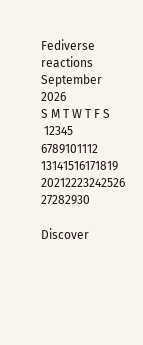Fediverse reactions
September 2026
S M T W T F S
 12345
6789101112
13141516171819
20212223242526
27282930

Discover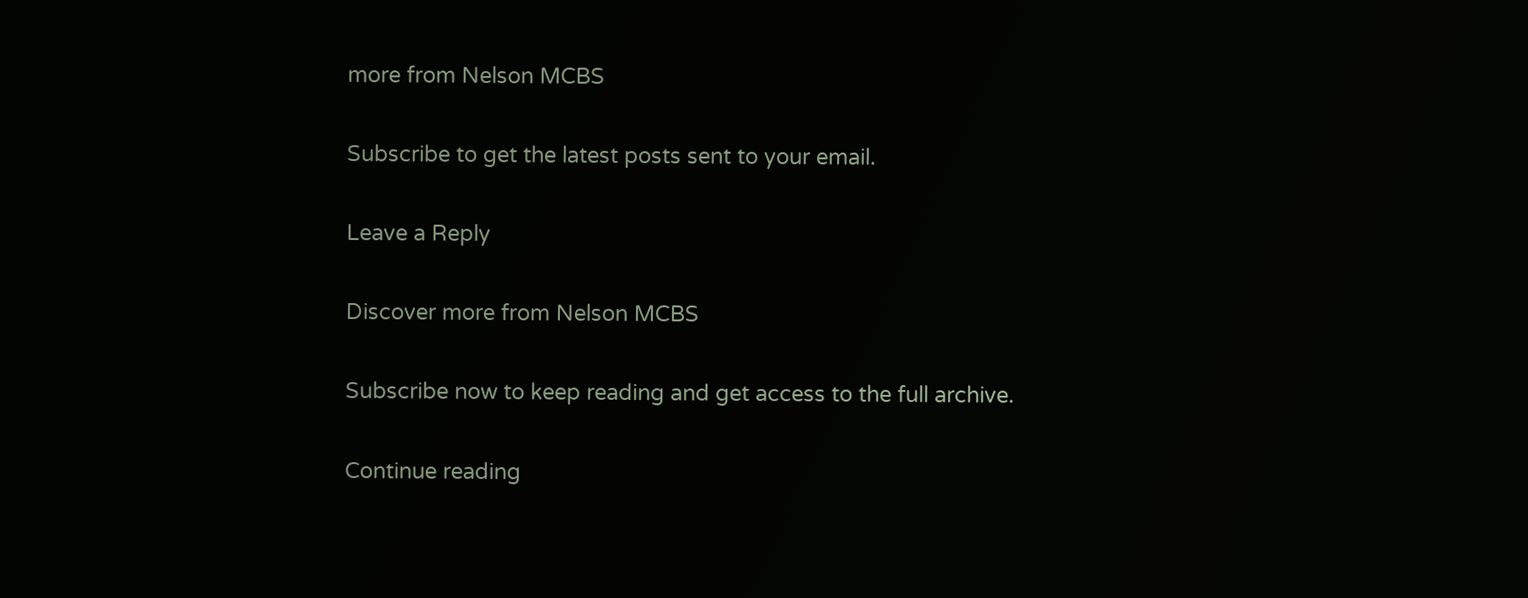more from Nelson MCBS

Subscribe to get the latest posts sent to your email.

Leave a Reply

Discover more from Nelson MCBS

Subscribe now to keep reading and get access to the full archive.

Continue reading